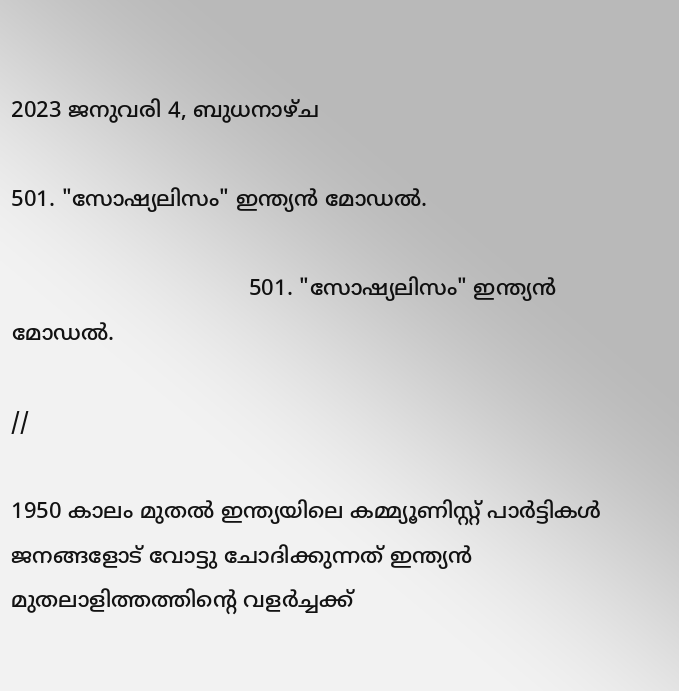2023 ജനുവരി 4, ബുധനാഴ്‌ച

501. "സോഷ്യലിസം" ഇന്ത്യൻ മോഡൽ.

                                   501. "സോഷ്യലിസം" ഇന്ത്യൻ മോഡൽ.

//

1950 കാലം മുതൽ ഇന്ത്യയിലെ കമ്മ്യൂണിസ്റ്റ് പാർട്ടികൾ ജനങ്ങളോട് വോട്ടു ചോദിക്കുന്നത് ഇന്ത്യൻ മുതലാളിത്തത്തിന്റെ വളർച്ചക്ക്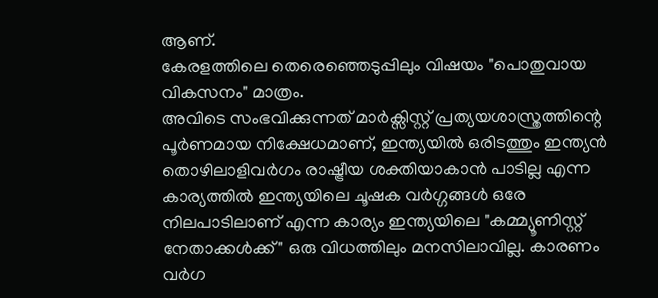ആണ്.
കേരളത്തിലെ തെരെഞ്ഞെടുപ്പിലും വിഷയം "പൊതുവായ വികസനം" മാത്രം.
അവിടെ സംഭവിക്കുന്നത് മാർക്സിസ്റ്റ് പ്രത്യയശാസ്ത്രത്തിന്റെ പൂർണമായ നിക്ഷേധമാണ്, ഇന്ത്യയിൽ ഒരിടത്തും ഇന്ത്യൻ തൊഴിലാളിവർഗം രാഷ്ട്രീയ ശക്തിയാകാൻ പാടില്ല എന്ന കാര്യത്തിൽ ഇന്ത്യയിലെ ചൂഷക വർഗ്ഗങ്ങൾ ഒരേ നിലപാടിലാണ് എന്ന കാര്യം ഇന്ത്യയിലെ "കമ്മ്യൂണിസ്റ്റ് നേതാക്കൾക്ക്" ഒരു വിധത്തിലും മനസിലാവില്ല. കാരണം വർഗ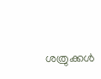ശത്രുക്കൾ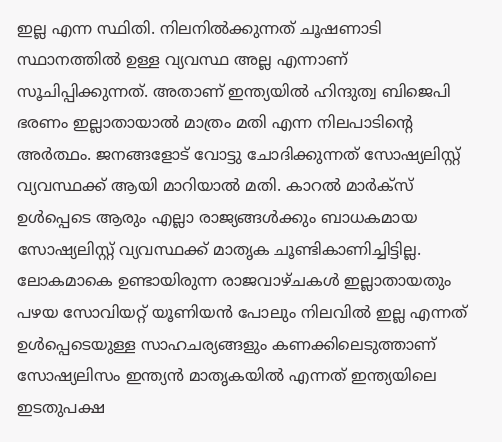ഇല്ല എന്ന സ്ഥിതി. നിലനിൽക്കുന്നത് ചൂഷണാടി സ്ഥാനത്തിൽ ഉള്ള വ്യവസ്ഥ അല്ല എന്നാണ് സൂചിപ്പിക്കുന്നത്. അതാണ് ഇന്ത്യയിൽ ഹിന്ദുത്വ ബിജെപി ഭരണം ഇല്ലാതായാൽ മാത്രം മതി എന്ന നിലപാടിന്റെ അർത്ഥം. ജനങ്ങളോട് വോട്ടു ചോദിക്കുന്നത് സോഷ്യലിസ്റ്റ് വ്യവസ്ഥക്ക് ആയി മാറിയാൽ മതി. കാറൽ മാർക്സ് ഉൾപ്പെടെ ആരും എല്ലാ രാജ്യങ്ങൾക്കും ബാധകമായ സോഷ്യലിസ്റ്റ് വ്യവസ്ഥക്ക് മാതൃക ചൂണ്ടികാണിച്ചിട്ടില്ല. ലോകമാകെ ഉണ്ടായിരുന്ന രാജവാഴ്ചകൾ ഇല്ലാതായതും പഴയ സോവിയറ്റ് യൂണിയൻ പോലും നിലവിൽ ഇല്ല എന്നത് ഉൾപ്പെടെയുള്ള സാഹചര്യങ്ങളും കണക്കിലെടുത്താണ് സോഷ്യലിസം ഇന്ത്യൻ മാതൃകയിൽ എന്നത് ഇന്ത്യയിലെ ഇടതുപക്ഷ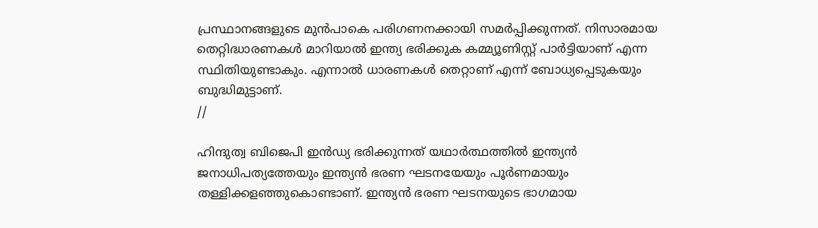പ്രസ്ഥാനങ്ങളുടെ മുൻപാകെ പരിഗണനക്കായി സമർപ്പിക്കുന്നത്. നിസാരമായ തെറ്റിദ്ധാരണകൾ മാറിയാൽ ഇന്ത്യ ഭരിക്കുക കമ്മ്യൂണിസ്റ്റ് പാർട്ടിയാണ് എന്ന സ്ഥിതിയുണ്ടാകും. എന്നാൽ ധാരണകൾ തെറ്റാണ് എന്ന് ബോധ്യപ്പെടുകയും ബുദ്ധിമുട്ടാണ്.
//

ഹിന്ദുത്വ ബിജെപി ഇൻഡ്യ ഭരിക്കുന്നത് യഥാർത്ഥത്തിൽ ഇന്ത്യൻ ജനാധിപത്യത്തേയും ഇന്ത്യൻ ഭരണ ഘടനയേയും പൂർണമായും തള്ളിക്കളഞ്ഞുകൊണ്ടാണ്. ഇന്ത്യൻ ഭരണ ഘടനയുടെ ഭാഗമായ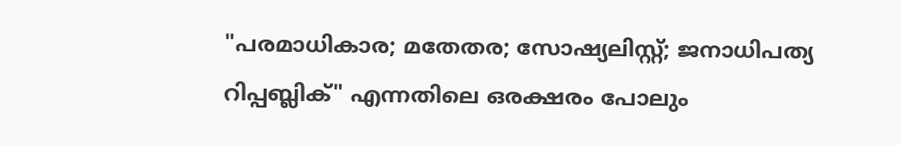"പരമാധികാര; മതേതര; സോഷ്യലിസ്റ്റ്; ജനാധിപത്യ റിപ്പബ്ലിക്" എന്നതിലെ ഒരക്ഷരം പോലും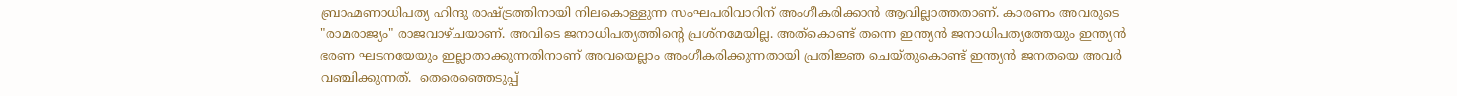ബ്രാഹ്മണാധിപത്യ ഹിന്ദു രാഷ്ട്രത്തിനായി നിലകൊള്ളുന്ന സംഘപരിവാറിന് അംഗീകരിക്കാൻ ആവില്ലാത്തതാണ്. കാരണം അവരുടെ "രാമരാജ്യം" രാജവാഴ്ചയാണ്. അവിടെ ജനാധിപത്യത്തിന്റെ പ്രശ്നമേയില്ല. അത്കൊണ്ട് തന്നെ ഇന്ത്യൻ ജനാധിപത്യത്തേയും ഇന്ത്യൻ ഭരണ ഘടനയേയും ഇല്ലാതാക്കുന്നതിനാണ് അവയെല്ലാം അംഗീകരിക്കുന്നതായി പ്രതിജ്ഞ ചെയ്തുകൊണ്ട് ഇന്ത്യൻ ജനതയെ അവർ വഞ്ചിക്കുന്നത്.  തെരെഞ്ഞെടുപ്പ്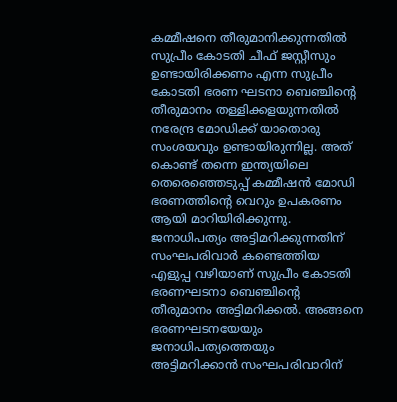കമ്മീഷനെ തീരുമാനിക്കുന്നതിൽ സുപ്രീം കോടതി ചീഫ് ജസ്റ്റീസും ഉണ്ടായിരിക്കണം എന്ന സുപ്രീം കോടതി ഭരണ ഘടനാ ബെഞ്ചിന്റെ തീരുമാനം തള്ളിക്കളയുന്നതിൽ നരേന്ദ്ര മോഡിക്ക് യാതൊരു സംശയവും ഉണ്ടായിരുന്നില്ല. അത് കൊണ്ട് തന്നെ ഇന്ത്യയിലെ തെരെഞ്ഞെടുപ്പ് കമ്മീഷൻ മോഡി ഭരണത്തിന്റെ വെറും ഉപകരണം ആയി മാറിയിരിക്കുന്നു. ജനാധിപത്യം അട്ടിമറിക്കുന്നതിന് സംഘപരിവാർ കണ്ടെത്തിയ എളുപ്പ വഴിയാണ് സുപ്രീം കോടതി ഭരണഘടനാ ബെഞ്ചിന്റെ തീരുമാനം അട്ടിമറിക്കൽ. അങ്ങനെ ഭരണഘടനയേയും ജനാധിപത്യത്തെയും അട്ടിമറിക്കാൻ സംഘപരിവാറിന്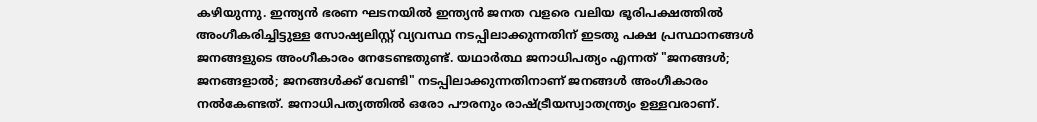കഴിയുന്നു. ഇന്ത്യൻ ഭരണ ഘടനയിൽ ഇന്ത്യൻ ജനത വളരെ വലിയ ഭൂരിപക്ഷത്തിൽ അംഗീകരിച്ചിട്ടുള്ള സോഷ്യലിസ്റ്റ് വ്യവസ്ഥ നടപ്പിലാക്കുന്നതിന് ഇടതു പക്ഷ പ്രസ്ഥാനങ്ങൾ ജനങ്ങളുടെ അംഗീകാരം നേടേണ്ടതുണ്ട്. യഥാർത്ഥ ജനാധിപത്യം എന്നത് "ജനങ്ങൾ; ജനങ്ങളാൽ; ജനങ്ങൾക്ക് വേണ്ടി" നടപ്പിലാക്കുന്നതിനാണ് ജനങ്ങൾ അംഗീകാരം നൽകേണ്ടത്. ജനാധിപത്യത്തിൽ ഒരോ പൗരനും രാഷ്ട്രീയസ്വാതന്ത്ര്യം ഉള്ളവരാണ്.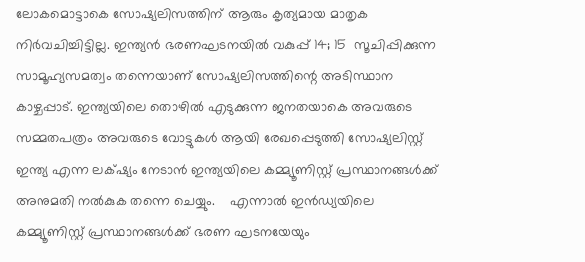ലോകമൊട്ടാകെ സോഷ്യലിസത്തിന് ആരും കൃത്യമായ മാതൃക നിർവചിച്ചിട്ടില്ല. ഇന്ത്യൻ ഭരണഘടനയിൽ വകുപ്പ് 14; 15  സൂചിപ്പിക്കുന്ന സാമൂഹ്യസമത്വം തന്നെയാണ് സോഷ്യലിസത്തിന്റെ അടിസ്ഥാന കാഴ്ചപ്പാട്. ഇന്ത്യയിലെ തൊഴിൽ എടുക്കുന്ന ജനതയാകെ അവരുടെ സമ്മതപത്രം അവരുടെ വോട്ടുകൾ ആയി രേഖപ്പെടുത്തി സോഷ്യലിസ്റ്റ് ഇന്ത്യ എന്ന ലക്‌ഷ്യം നേടാൻ ഇന്ത്യയിലെ കമ്മ്യൂണിസ്റ്റ് പ്രസ്ഥാനങ്ങൾക്ക് അനുമതി നൽകുക തന്നെ ചെയ്യും.    എന്നാൽ ഇൻഡ്യയിലെ കമ്മ്യൂണിസ്റ്റ് പ്രസ്ഥാനങ്ങൾക്ക് ഭരണ ഘടനയേയും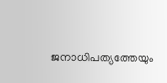ജനാധിപത്യത്തേയും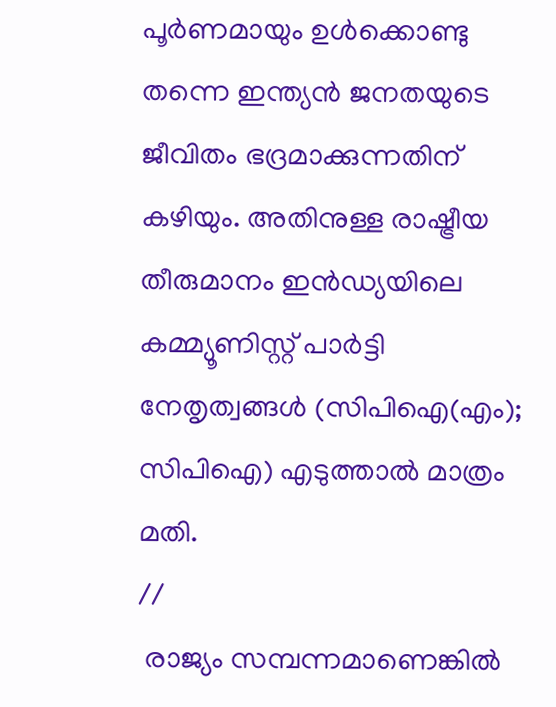പൂർണമായും ഉൾക്കൊണ്ടു തന്നെ ഇന്ത്യൻ ജനതയുടെ ജീവിതം ഭദ്രമാക്കുന്നതിന് കഴിയും. അതിനുള്ള രാഷ്ട്രീയ തീരുമാനം ഇൻഡ്യയിലെ കമ്മ്യൂണിസ്റ്റ് പാർട്ടി നേതൃത്വങ്ങൾ (സിപിഐ(എം); സിപിഐ) എടുത്താൽ മാത്രം മതി.
//
 രാജ്യം സമ്പന്നമാണെങ്കിൽ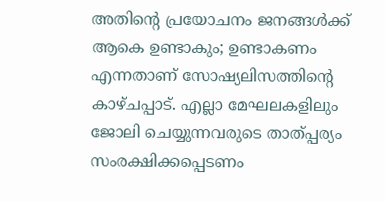അതിന്റെ പ്രയോചനം ജനങ്ങൾക്ക് ആകെ ഉണ്ടാകും; ഉണ്ടാകണം എന്നതാണ് സോഷ്യലിസത്തിന്റെ കാഴ്ചപ്പാട്. എല്ലാ മേഘലകളിലും ജോലി ചെയ്യുന്നവരുടെ താത്പ്പര്യം സംരക്ഷിക്കപ്പെടണം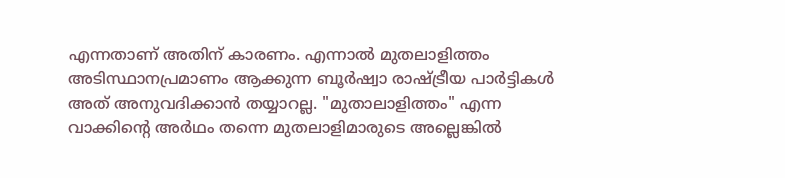എന്നതാണ് അതിന് കാരണം. എന്നാൽ മുതലാളിത്തം അടിസ്ഥാനപ്രമാണം ആക്കുന്ന ബൂർഷ്വാ രാഷ്ട്രീയ പാർട്ടികൾ അത് അനുവദിക്കാൻ തയ്യാറല്ല. "മുതാലാളിത്തം" എന്ന വാക്കിന്റെ അർഥം തന്നെ മുതലാളിമാരുടെ അല്ലെങ്കിൽ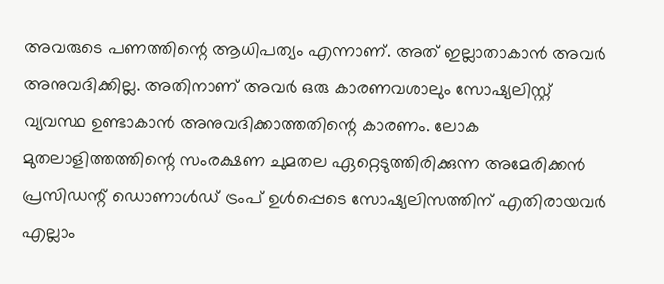അവരുടെ പണത്തിന്റെ ആധിപത്യം എന്നാണ്. അത് ഇല്ലാതാകാൻ അവർ അനുവദിക്കില്ല. അതിനാണ് അവർ ഒരു കാരണവശാലും സോഷ്യലിസ്റ്റ് വ്യവസ്ഥ ഉണ്ടാകാൻ അനുവദിക്കാത്തതിന്റെ കാരണം. ലോക മുതലാളിത്തത്തിന്റെ സംരക്ഷണ ചുമതല ഏറ്റെടുത്തിരിക്കുന്ന അമേരിക്കൻ പ്രസിഡന്റ് ഡൊണാൾഡ് ട്രംപ് ഉൾപ്പെടെ സോഷ്യലിസത്തിന് എതിരായവർ എല്ലാം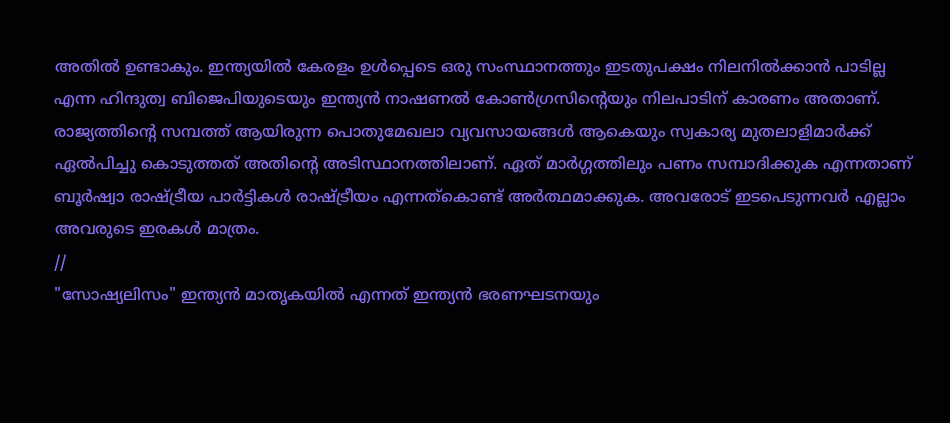അതിൽ ഉണ്ടാകും. ഇന്ത്യയിൽ കേരളം ഉൾപ്പെടെ ഒരു സംസ്ഥാനത്തും ഇടതുപക്ഷം നിലനിൽക്കാൻ പാടില്ല എന്ന ഹിന്ദുത്വ ബിജെപിയുടെയും ഇന്ത്യൻ നാഷണൽ കോൺഗ്രസിന്റെയും നിലപാടിന് കാരണം അതാണ്. രാജ്യത്തിന്റെ സമ്പത്ത് ആയിരുന്ന പൊതുമേഖലാ വ്യവസായങ്ങൾ ആകെയും സ്വകാര്യ മുതലാളിമാർക്ക് ഏൽപിച്ചു കൊടുത്തത് അതിന്റെ അടിസ്ഥാനത്തിലാണ്. ഏത് മാർഗ്ഗത്തിലും പണം സമ്പാദിക്കുക എന്നതാണ് ബൂർഷ്വാ രാഷ്ട്രീയ പാർട്ടികൾ രാഷ്ട്രീയം എന്നത്കൊണ്ട് അർത്ഥമാക്കുക. അവരോട് ഇടപെടുന്നവർ എല്ലാം അവരുടെ ഇരകൾ മാത്രം.
//
"സോഷ്യലിസം" ഇന്ത്യൻ മാതൃകയിൽ എന്നത് ഇന്ത്യൻ ഭരണഘടനയും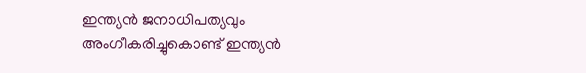ഇന്ത്യൻ ജനാധിപത്യവും അംഗീകരിച്ചുകൊണ്ട് ഇന്ത്യൻ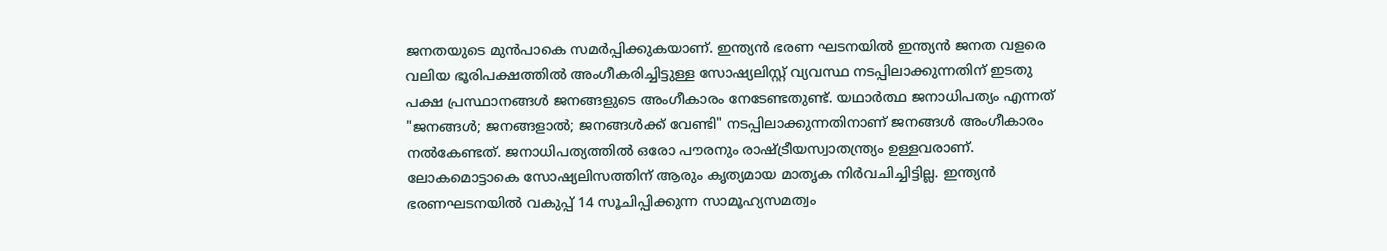ജനതയുടെ മുൻപാകെ സമർപ്പിക്കുകയാണ്. ഇന്ത്യൻ ഭരണ ഘടനയിൽ ഇന്ത്യൻ ജനത വളരെ വലിയ ഭൂരിപക്ഷത്തിൽ അംഗീകരിച്ചിട്ടുള്ള സോഷ്യലിസ്റ്റ് വ്യവസ്ഥ നടപ്പിലാക്കുന്നതിന് ഇടതു പക്ഷ പ്രസ്ഥാനങ്ങൾ ജനങ്ങളുടെ അംഗീകാരം നേടേണ്ടതുണ്ട്. യഥാർത്ഥ ജനാധിപത്യം എന്നത് "ജനങ്ങൾ; ജനങ്ങളാൽ; ജനങ്ങൾക്ക് വേണ്ടി" നടപ്പിലാക്കുന്നതിനാണ് ജനങ്ങൾ അംഗീകാരം നൽകേണ്ടത്. ജനാധിപത്യത്തിൽ ഒരോ പൗരനും രാഷ്ട്രീയസ്വാതന്ത്ര്യം ഉള്ളവരാണ്. ലോകമൊട്ടാകെ സോഷ്യലിസത്തിന് ആരും കൃത്യമായ മാതൃക നിർവചിച്ചിട്ടില്ല. ഇന്ത്യൻ ഭരണഘടനയിൽ വകുപ്പ് 14 സൂചിപ്പിക്കുന്ന സാമൂഹ്യസമത്വം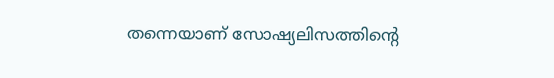തന്നെയാണ് സോഷ്യലിസത്തിന്റെ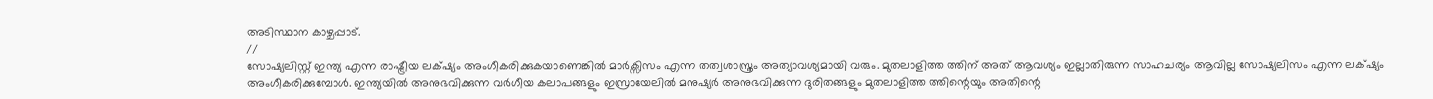അടിസ്ഥാന കാഴ്ചപ്പാട്.
//
സോഷ്യലിസ്റ്റ് ഇന്ത്യ എന്ന രാഷ്ട്രീയ ലക്‌ഷ്യം അംഗീകരിക്കുകയാണെങ്കിൽ മാർക്സിസം എന്ന തത്വശാസ്ത്രം അത്യാവശ്യമായി വരും. മുതലാളിത്ത ത്തിന് അത് ആവശ്യം ഇല്ലാതിരുന്ന സാഹചര്യം ആവില്ല സോഷ്യലിസം എന്ന ലക്‌ഷ്യം അംഗീകരിക്കുമ്പോൾ. ഇന്ത്യയിൽ അനുഭവിക്കുന്ന വർഗീയ കലാപങ്ങളും ഇസ്രായേലിൽ മനുഷ്യർ അനുഭവിക്കുന്ന ദുരിതങ്ങളും മുതലാളിത്ത ത്തിന്റെയും അതിന്റെ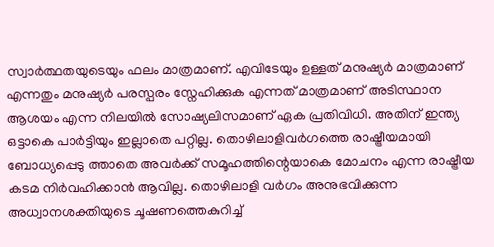സ്വാർത്ഥതയുടെയും ഫലം മാത്രമാണ്. എവിടേയും ഉള്ളത് മനുഷ്യർ മാത്രമാണ് എന്നതും മനുഷ്യർ പരസ്പരം സ്നേഹിക്കുക എന്നത് മാത്രമാണ് അടിസ്ഥാന ആശയം എന്ന നിലയിൽ സോഷ്യലിസമാണ് ഏക പ്രതിവിധി. അതിന് ഇന്ത്യ ഒട്ടാകെ പാർട്ടിയും ഇല്ലാതെ പറ്റില്ല. തൊഴിലാളിവർഗത്തെ രാഷ്ട്രീയമായി ബോധ്യപ്പെടു ത്താതെ അവർക്ക് സമൂഹത്തിന്റെയാകെ മോചനം എന്ന രാഷ്ട്രീയ കടമ നിർവഹിക്കാൻ ആവില്ല. തൊഴിലാളി വർഗം അനുഭവിക്കുന്ന അധ്വാനശക്തിയുടെ ചൂഷണത്തെകുറിച്ച്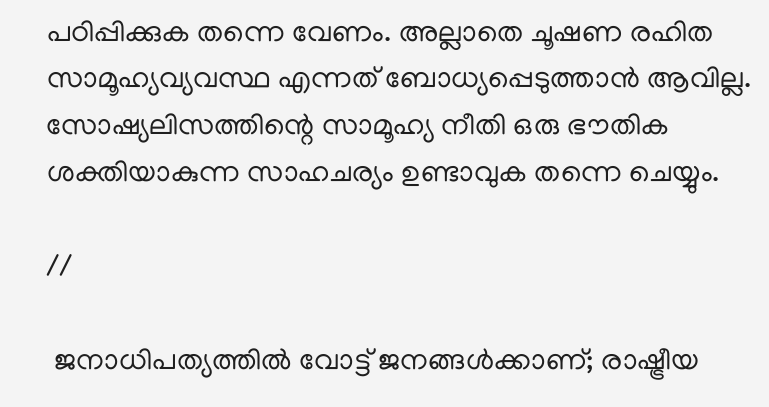പഠിപ്പിക്കുക തന്നെ വേണം. അല്ലാതെ ചൂഷണ രഹിത സാമൂഹ്യവ്യവസ്ഥ എന്നത് ബോധ്യപ്പെടുത്താൻ ആവില്ല. സോഷ്യലിസത്തിന്റെ സാമൂഹ്യ നീതി ഒരു ഭൗതിക ശക്തിയാകുന്ന സാഹചര്യം ഉണ്ടാവുക തന്നെ ചെയ്യും.

//

 ജനാധിപത്യത്തിൽ വോട്ട് ജനങ്ങൾക്കാണ്; രാഷ്ട്രീയ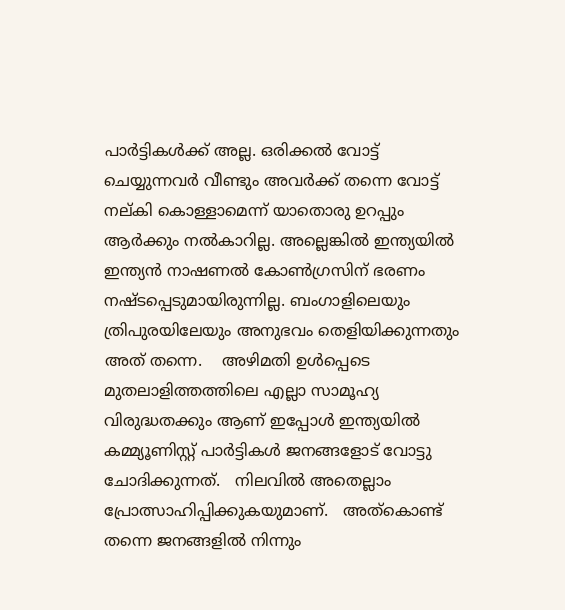പാർട്ടികൾക്ക്‌ അല്ല. ഒരിക്കൽ വോട്ട് ചെയ്യുന്നവർ വീണ്ടും അവർക്ക് തന്നെ വോട്ട് നല്കി കൊള്ളാമെന്ന് യാതൊരു ഉറപ്പും ആർക്കും നൽകാറില്ല. അല്ലെങ്കിൽ ഇന്ത്യയിൽ ഇന്ത്യൻ നാഷണൽ കോൺഗ്രസിന് ഭരണം നഷ്ടപ്പെടുമായിരുന്നില്ല. ബംഗാളിലെയും ത്രിപുരയിലേയും അനുഭവം തെളിയിക്കുന്നതും അത് തന്നെ.    അഴിമതി ഉൾപ്പെടെ മുതലാളിത്തത്തിലെ എല്ലാ സാമൂഹ്യ വിരുദ്ധതക്കും ആണ് ഇപ്പോൾ ഇന്ത്യയിൽ കമ്മ്യൂണിസ്റ്റ് പാർട്ടികൾ ജനങ്ങളോട് വോട്ടു ചോദിക്കുന്നത്.   നിലവിൽ അതെല്ലാം പ്രോത്സാഹിപ്പിക്കുകയുമാണ്.   അത്കൊണ്ട് തന്നെ ജനങ്ങളിൽ നിന്നും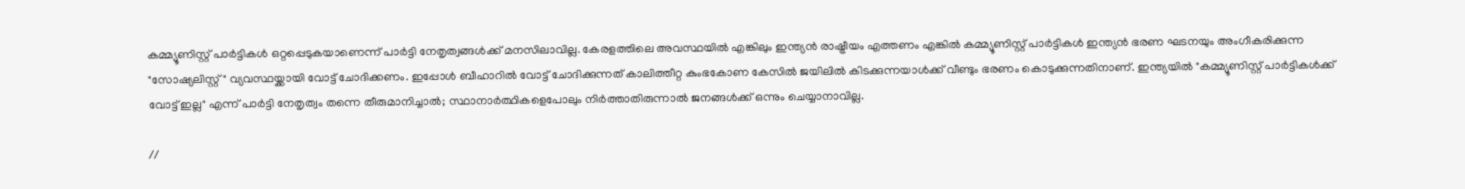കമ്മ്യൂണിസ്റ്റ് പാർട്ടികൾ ഒറ്റപ്പെടുകയാണെന്ന് പാർട്ടി നേതൃത്വങ്ങൾക്ക് മനസിലാവില്ല. കേരളത്തിലെ അവസ്ഥയിൽ എങ്കിലും ഇന്ത്യൻ രാഷ്ട്രീയം എത്തണം എങ്കിൽ കമ്മ്യൂണിസ്റ്റ് പാർട്ടികൾ ഇന്ത്യൻ ഭരണ ഘടനയും അംഗീകരിക്കുന്ന "സോഷ്യലിസ്റ്റ്" വ്യവസ്ഥയ്ക്കായി വോട്ട് ചോദിക്കണം. ഇപ്പോൾ ബീഹാറിൽ വോട്ട് ചോദിക്കുന്നത് കാലിത്തീറ്റ കുംഭകോണ കേസിൽ ജയിലിൽ കിടക്കുന്നയാൾക്ക് വീണ്ടും ഭരണം കൊടുക്കുന്നതിനാണ്. ഇന്ത്യയിൽ "കമ്മ്യൂണിസ്റ്റ് പാർട്ടികൾക്ക് വോട്ട് ഇല്ല" എന്ന് പാർട്ടി നേതൃത്വം തന്നെ തീരുമാനിച്ചാൽ; സ്ഥാനാർത്ഥികളെപോലും നിർത്താതിരുന്നാൽ ജനങ്ങൾക്ക് ഒന്നും ചെയ്യാനാവില്ല.

//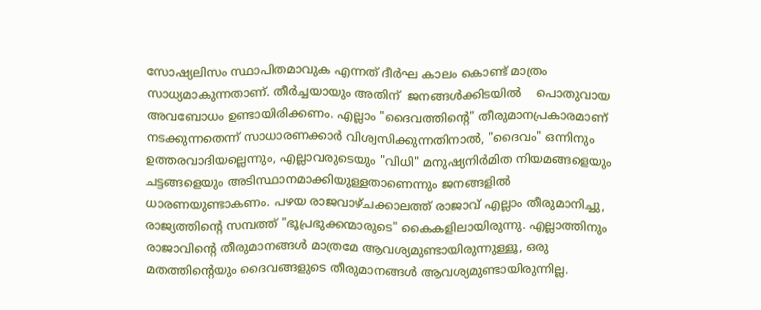സോഷ്യലിസം സ്ഥാപിതമാവുക എന്നത് ദീർഘ കാലം കൊണ്ട് മാത്രം സാധ്യമാകുന്നതാണ്. തീർച്ചയായും അതിന്  ജനങ്ങൾക്കിടയിൽ    പൊതുവായ അവബോധം ഉണ്ടായിരിക്കണം. എല്ലാം "ദൈവത്തിന്റെ" തീരുമാനപ്രകാരമാണ് നടക്കുന്നതെന്ന് സാധാരണക്കാർ വിശ്വസിക്കുന്നതിനാൽ, "ദൈവം" ഒന്നിനും ഉത്തരവാദിയല്ലെന്നും, എല്ലാവരുടെയും "വിധി" മനുഷ്യനിർമിത നിയമങ്ങളെയും ചട്ടങ്ങളെയും അടിസ്ഥാനമാക്കിയുള്ളതാണെന്നും ജനങ്ങളിൽ ധാരണയുണ്ടാകണം. പഴയ രാജവാഴ്ചക്കാലത്ത് രാജാവ് എല്ലാം തീരുമാനിച്ചു, രാജ്യത്തിന്റെ സമ്പത്ത് "ഭൂപ്രഭുക്കന്മാരുടെ" കൈകളിലായിരുന്നു. എല്ലാത്തിനും രാജാവിന്റെ തീരുമാനങ്ങൾ മാത്രമേ ആവശ്യമുണ്ടായിരുന്നുള്ളൂ, ഒരു മതത്തിന്റെയും ദൈവങ്ങളുടെ തീരുമാനങ്ങൾ ആവശ്യമുണ്ടായിരുന്നില്ല.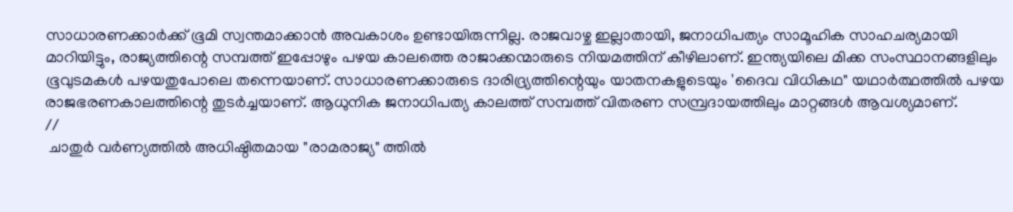സാധാരണക്കാർക്ക് ഭൂമി സ്വന്തമാക്കാൻ അവകാശം ഉണ്ടായിരുന്നില്ല. രാജവാഴ്ച ഇല്ലാതായി, ജനാധിപത്യം സാമൂഹിക സാഹചര്യമായി മാറിയിട്ടും, രാജ്യത്തിന്റെ സമ്പത്ത് ഇപ്പോഴും പഴയ കാലത്തെ രാജാക്കന്മാരുടെ നിയമത്തിന് കീഴിലാണ്. ഇന്ത്യയിലെ മിക്ക സംസ്ഥാനങ്ങളിലും ഭൂവുടമകൾ പഴയതുപോലെ തന്നെയാണ്. സാധാരണക്കാരുടെ ദാരിദ്ര്യത്തിന്റെയും യാതനകളുടെയും 'ദൈവ വിധികഥ" യഥാർത്ഥത്തിൽ പഴയ രാജഭരണകാലത്തിന്റെ തുടർച്ചയാണ്. ആധുനിക ജനാധിപത്യ കാലത്ത് സമ്പത്ത് വിതരണ സമ്പ്രദായത്തിലും മാറ്റങ്ങൾ ആവശ്യമാണ്.
//
 ചാതുർ വർണ്യത്തിൽ അധിഷ്ഠിതമായ "രാമരാജ്യ" ത്തിൽ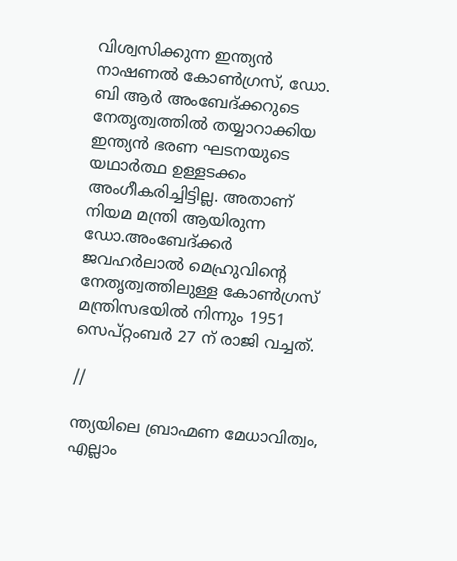വിശ്വസിക്കുന്ന ഇന്ത്യൻ നാഷണൽ കോൺഗ്രസ്, ഡോ. ബി ആർ അംബേദ്ക്കറുടെ നേതൃത്വത്തിൽ തയ്യാറാക്കിയ ഇന്ത്യൻ ഭരണ ഘടനയുടെ യഥാർത്ഥ ഉള്ളടക്കം അംഗീകരിച്ചിട്ടില്ല. അതാണ് നിയമ മന്ത്രി ആയിരുന്ന ഡോ.അംബേദ്ക്കർ ജവഹർലാൽ മെഹ്രുവിന്റെ നേതൃത്വത്തിലുള്ള കോൺഗ്രസ് മന്ത്രിസഭയിൽ നിന്നും 1951 സെപ്റ്റംബർ 27 ന് രാജി വച്ചത്.

//

ന്ത്യയിലെ ബ്രാഹ്മണ മേധാവിത്വം, എല്ലാം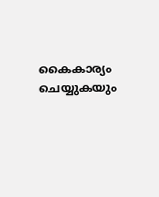കൈകാര്യം ചെയ്യുകയും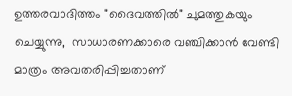ഉത്തരവാദിത്തം "ദൈവത്തിൽ" ചുമത്തുകയും ചെയ്യുന്നു,  സാധാരണക്കാരെ വഞ്ചിക്കാൻ വേണ്ടി മാത്രം അവതരിപ്പിച്ചതാണ്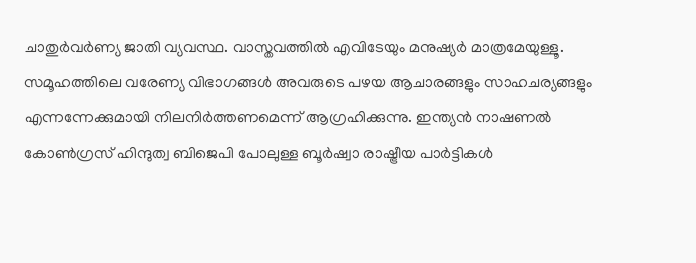ചാതുർവർണ്യ ജാതി വ്യവസ്ഥ. വാസ്തവത്തിൽ എവിടേയും മനുഷ്യർ മാത്രമേയുള്ളൂ. സമൂഹത്തിലെ വരേണ്യ വിഭാഗങ്ങൾ അവരുടെ പഴയ ആചാരങ്ങളും സാഹചര്യങ്ങളും എന്നന്നേക്കുമായി നിലനിർത്തണമെന്ന് ആഗ്രഹിക്കുന്നു. ഇന്ത്യൻ നാഷണൽ കോൺഗ്രസ് ഹിന്ദുത്വ ബിജെപി പോലുള്ള ബൂർഷ്വാ രാഷ്ട്രീയ പാർട്ടികൾ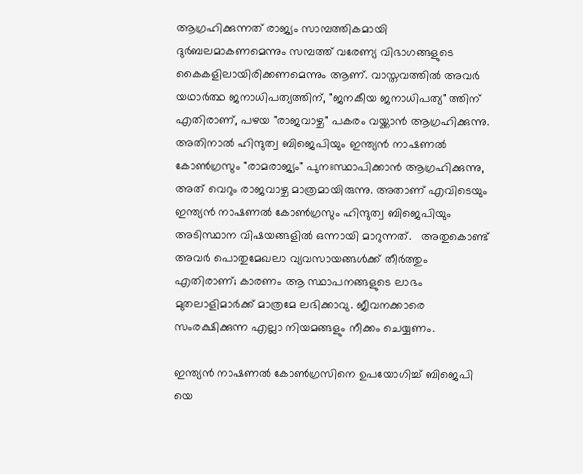ആഗ്രഹിക്കുന്നത് രാജ്യം സാമ്പത്തികമായി ദുർബലമാകണമെന്നും സമ്പത്ത് വരേണ്യ വിഭാഗങ്ങളുടെ കൈകളിലായിരിക്കണമെന്നും ആണ്. വാസ്തവത്തിൽ അവർ യഥാർത്ഥ ജനാധിപത്യത്തിന്, "ജനകീയ ജനാധിപത്യ" ത്തിന് എതിരാണ്, പഴയ "രാജവാഴ്ച" പകരം വയ്ക്കാൻ ആഗ്രഹിക്കുന്നു. അതിനാൽ ഹിന്ദുത്വ ബിജെപിയും ഇന്ത്യൻ നാഷണൽ കോൺഗ്രസും "രാമരാജ്യം" പുനഃസ്ഥാപിക്കാൻ ആഗ്രഹിക്കുന്നു, അത് വെറും രാജവാഴ്ച മാത്രമായിരുന്നു. അതാണ് എവിടെയും ഇന്ത്യൻ നാഷണൽ കോൺഗ്രസും ഹിന്ദുത്വ ബിജെപിയും അടിസ്ഥാന വിഷയങ്ങളിൽ ഒന്നായി മാറുന്നത്.   അതുകൊണ്ട് അവർ പൊതുമേഖലാ വ്യവസായങ്ങൾക്ക് തീർത്തും എതിരാണ്; കാരണം ആ സ്ഥാപനങ്ങളുടെ ലാഭം മുതലാളിമാർക്ക് മാത്രമേ ലഭിക്കാവു. ജീവനക്കാരെ സംരക്ഷിക്കുന്ന എല്ലാ നിയമങ്ങളും നീക്കം ചെയ്യണം.

ഇന്ത്യൻ നാഷണൽ കോൺഗ്രസിനെ ഉപയോഗിച്ച് ബിജെപി യെ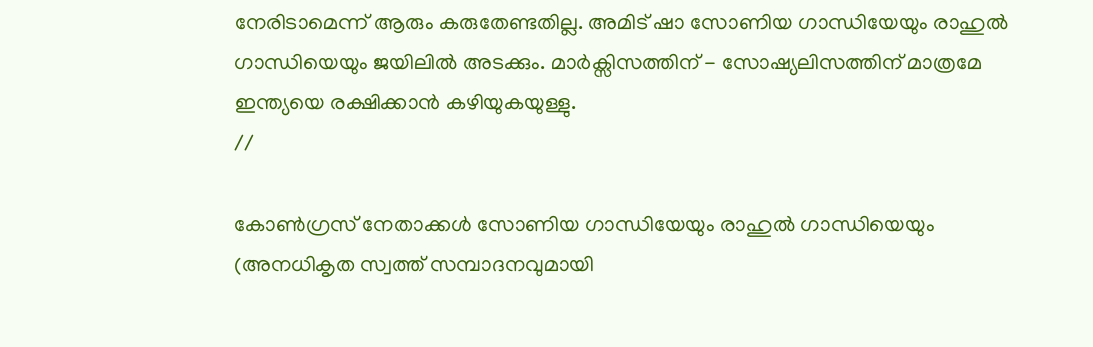നേരിടാമെന്ന് ആരും കരുതേണ്ടതില്ല. അമിട് ഷാ സോണിയ ഗാന്ധിയേയും രാഹുൽ ഗാന്ധിയെയും ജയിലിൽ അടക്കും. മാർക്സിസത്തിന് - സോഷ്യലിസത്തിന് മാത്രമേ ഇന്ത്യയെ രക്ഷിക്കാൻ കഴിയുകയുള്ളു.
//

കോൺഗ്രസ് നേതാക്കൾ സോണിയ ഗാന്ധിയേയും രാഹുൽ ഗാന്ധിയെയും (അനധികൃത സ്വത്ത് സമ്പാദനവുമായി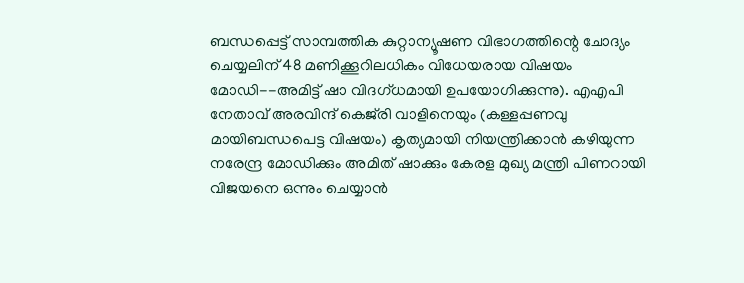ബന്ധപ്പെട്ട് സാമ്പത്തിക കുറ്റാന്യൂഷണ വിഭാഗത്തിന്റെ ചോദ്യം ചെയ്യലിന് 48 മണിക്കൂറിലധികം വിധേയരായ വിഷയം മോഡി--അമിട്ട് ഷാ വിദഗ്ധമായി ഉപയോഗിക്കുന്നു). എഎപി നേതാവ് അരവിന്ദ് കെജ്‌രി വാളിനെയും (കള്ളപ്പണവു മായിബന്ധപെട്ട വിഷയം) കൃത്യമായി നിയന്ത്രിക്കാൻ കഴിയുന്ന നരേന്ദ്ര മോഡിക്കും അമിത് ഷാക്കും കേരള മുഖ്യ മന്ത്രി പിണറായി വിജയനെ ഒന്നും ചെയ്യാൻ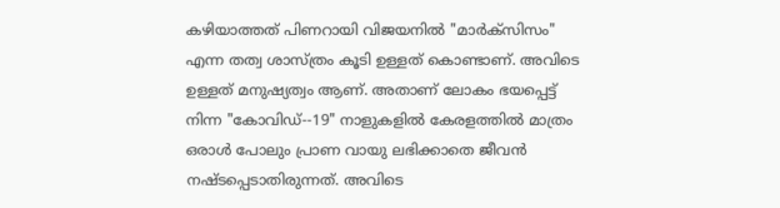കഴിയാത്തത് പിണറായി വിജയനിൽ "മാർക്സിസം" എന്ന തത്വ ശാസ്ത്രം കൂടി ഉള്ളത് കൊണ്ടാണ്. അവിടെ ഉള്ളത് മനുഷ്യത്വം ആണ്. അതാണ് ലോകം ഭയപ്പെട്ട് നിന്ന "കോവിഡ്--19" നാളുകളിൽ കേരളത്തിൽ മാത്രം ഒരാൾ പോലും പ്രാണ വായു ലഭിക്കാതെ ജീവൻ നഷ്ടപ്പെടാതിരുന്നത്. അവിടെ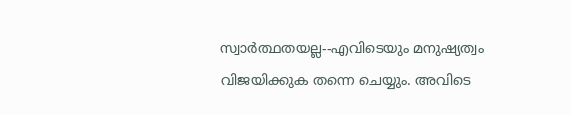സ്വാർത്ഥതയല്ല--എവിടെയും മനുഷ്യത്വം വിജയിക്കുക തന്നെ ചെയ്യും. അവിടെ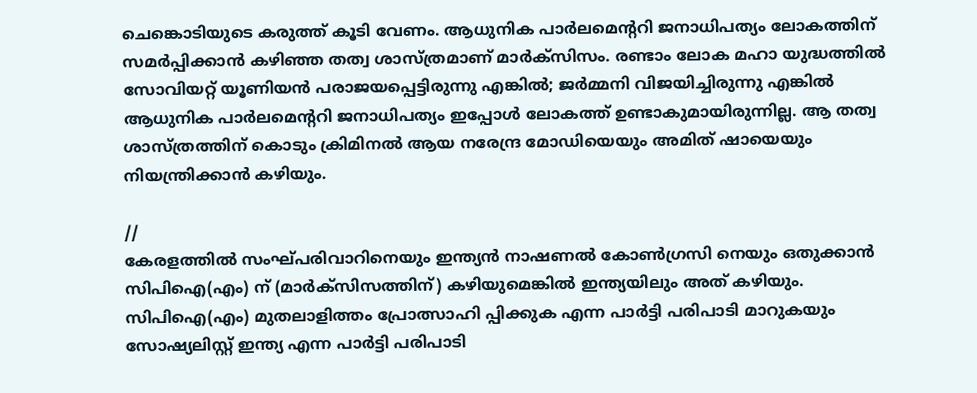ചെങ്കൊടിയുടെ കരുത്ത് കൂടി വേണം. ആധുനിക പാർലമെന്ററി ജനാധിപത്യം ലോകത്തിന് സമർപ്പിക്കാൻ കഴിഞ്ഞ തത്വ ശാസ്ത്രമാണ് മാർക്സിസം. രണ്ടാം ലോക മഹാ യുദ്ധത്തിൽ സോവിയറ്റ് യൂണിയൻ പരാജയപ്പെട്ടിരുന്നു എങ്കിൽ; ജർമ്മനി വിജയിച്ചിരുന്നു എങ്കിൽ ആധുനിക പാർലമെന്ററി ജനാധിപത്യം ഇപ്പോൾ ലോകത്ത് ഉണ്ടാകുമായിരുന്നില്ല. ആ തത്വ ശാസ്ത്രത്തിന് കൊടും ക്രിമിനൽ ആയ നരേന്ദ്ര മോഡിയെയും അമിത് ഷായെയും നിയന്ത്രിക്കാൻ കഴിയും.

//
കേരളത്തിൽ സംഘ്പരിവാറിനെയും ഇന്ത്യൻ നാഷണൽ കോൺഗ്രസി നെയും ഒതുക്കാൻ സിപിഐ(എം) ന് (മാർക്സിസത്തിന്) കഴിയുമെങ്കിൽ ഇന്ത്യയിലും അത് കഴിയും. സിപിഐ(എം) മുതലാളിത്തം പ്രോത്സാഹി പ്പിക്കുക എന്ന പാർട്ടി പരിപാടി മാറുകയും സോഷ്യലിസ്റ്റ് ഇന്ത്യ എന്ന പാർട്ടി പരിപാടി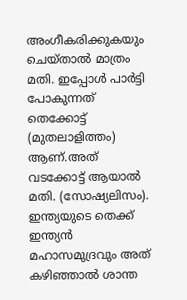അംഗീകരിക്കുകയും ചെയ്‌താൽ മാത്രം മതി. ഇപ്പോൾ പാർട്ടി പോകുന്നത് തെക്കോട്ട് (മുതലാളിത്തം) ആണ്.അത് വടക്കോട്ട്‌ ആയാൽ മതി. (സോഷ്യലിസം). ഇന്ത്യയുടെ തെക്ക് ഇന്ത്യൻ മഹാസമുദ്രവും അത് കഴിഞ്ഞാൽ ശാന്ത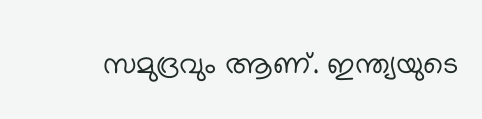സമുദ്രവും ആണ്. ഇന്ത്യയുടെ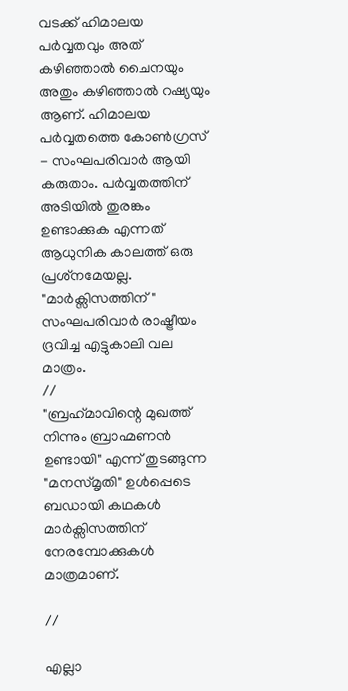വടക്ക് ഹിമാലയ പർവ്വതവും അത് കഴിഞ്ഞാൽ ചൈനയും അതും കഴിഞ്ഞാൽ റഷ്യയും ആണ്. ഹിമാലയ പർവ്വതത്തെ കോൺഗ്രസ് - സംഘപരിവാർ ആയി കരുതാം. പർവ്വതത്തിന് അടിയിൽ തുരങ്കം ഉണ്ടാക്കുക എന്നത് ആധുനിക കാലത്ത് ഒരു പ്രശ്‌നമേയല്ല. "മാർക്സിസത്തിന്" സംഘപരിവാർ രാഷ്ട്രീയം ദ്രവിച്ച എട്ടുകാലി വല മാത്രം.
//
"ബ്രഹ്‌മാവിന്റെ മുഖത്ത് നിന്നും ബ്രാഹ്മണൻ ഉണ്ടായി" എന്ന് തുടങ്ങുന്ന "മനസ്മൃതി" ഉൾപ്പെടെ ബഡായി കഥകൾ മാർക്സിസത്തിന് നേരമ്പോക്കുകൾ മാത്രമാണ്.

//

എല്ലാ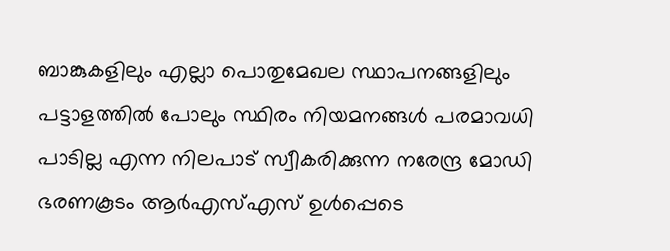ബാങ്കുകളിലും എല്ലാ പൊതുമേഖല സ്ഥാപനങ്ങളിലും പട്ടാളത്തിൽ പോലും സ്ഥിരം നിയമനങ്ങൾ പരമാവധി പാടില്ല എന്ന നിലപാട് സ്വീകരിക്കുന്ന നരേന്ദ്ര മോഡി ഭരണകൂടം ആർഎസ്എസ് ഉൾപ്പെടെ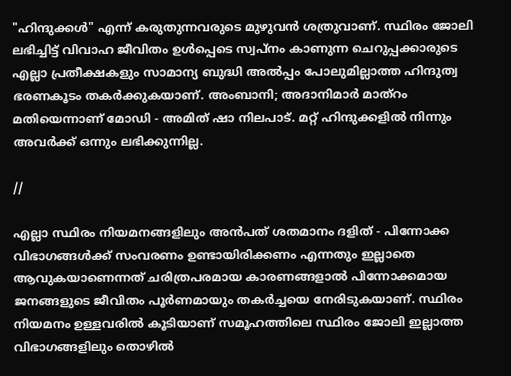"ഹിന്ദുക്കൾ" എന്ന് കരുതുന്നവരുടെ മുഴുവൻ ശത്രുവാണ്. സ്ഥിരം ജോലി ലഭിച്ചിട്ട് വിവാഹ ജീവിതം ഉൾപ്പെടെ സ്വപ്നം കാണുന്ന ചെറുപ്പക്കാരുടെ എല്ലാ പ്രതീക്ഷകളും സാമാന്യ ബുദ്ധി അൽപ്പം പോലുമില്ലാത്ത ഹിന്ദുത്വ ഭരണകൂടം തകർക്കുകയാണ്. അംബാനി; അദാനിമാർ മാത്റം മതിയെന്നാണ് മോഡി - അമിത് ഷാ നിലപാട്. മറ്റ് ഹിന്ദുക്കളിൽ നിന്നും അവർക്ക്‌ ഒന്നും ലഭിക്കുന്നില്ല.

//

എല്ലാ സ്ഥിരം നിയമനങ്ങളിലും അൻപത് ശതമാനം ദളിത് - പിന്നോക്ക വിഭാഗങ്ങൾക്ക് സംവരണം ഉണ്ടായിരിക്കണം എന്നതും ഇല്ലാതെ ആവുകയാണെന്നത് ചരിത്രപരമായ കാരണങ്ങളാൽ പിന്നോക്കമായ ജനങ്ങളുടെ ജീവിതം പൂർണമായും തകർച്ചയെ നേരിടുകയാണ്. സ്ഥിരം നിയമനം ഉള്ളവരിൽ കൂടിയാണ് സമൂഹത്തിലെ സ്ഥിരം ജോലി ഇല്ലാത്ത വിഭാഗങ്ങളിലും തൊഴിൽ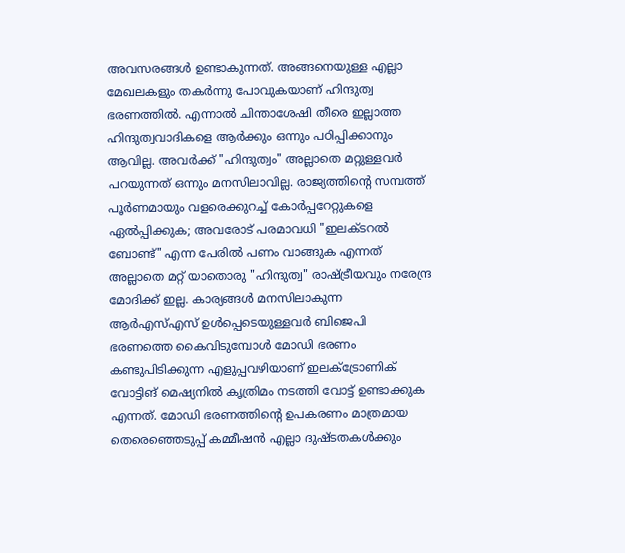അവസരങ്ങൾ ഉണ്ടാകുന്നത്. അങ്ങനെയുള്ള എല്ലാ മേഖലകളും തകർന്നു പോവുകയാണ് ഹിന്ദുത്വ ഭരണത്തിൽ. എന്നാൽ ചിന്താശേഷി തീരെ ഇല്ലാത്ത ഹിന്ദുത്വവാദികളെ ആർക്കും ഒന്നും പഠിപ്പിക്കാനും ആവില്ല. അവർക്ക് "ഹിന്ദുത്വം" അല്ലാതെ മറ്റുള്ളവർ പറയുന്നത് ഒന്നും മനസിലാവില്ല. രാജ്യത്തിന്റെ സമ്പത്ത് പൂർണമായും വളരെക്കുറച്ച് കോർപ്പറേറ്റുകളെ ഏൽപ്പിക്കുക; അവരോട് പരമാവധി "ഇലക്ടറൽ ബോണ്ട്" എന്ന പേരിൽ പണം വാങ്ങുക എന്നത്‌ അല്ലാതെ മറ്റ് യാതൊരു "ഹിന്ദുത്വ" രാഷ്ട്രീയവും നരേന്ദ്ര മോദിക്ക് ഇല്ല. കാര്യങ്ങൾ മനസിലാകുന്ന ആർഎസ്എസ് ഉൾപ്പെടെയുള്ളവർ ബിജെപി ഭരണത്തെ കൈവിടുമ്പോൾ മോഡി ഭരണം കണ്ടുപിടിക്കുന്ന എളുപ്പവഴിയാണ് ഇലക്ട്രോണിക്‌ വോട്ടിങ് മെഷ്യനിൽ കൃത്രിമം നടത്തി വോട്ട് ഉണ്ടാക്കുക എന്നത്. മോഡി ഭരണത്തിന്റെ ഉപകരണം മാത്രമായ തെരെഞ്ഞെടുപ്പ് കമ്മീഷൻ എല്ലാ ദുഷ്ടതകൾക്കും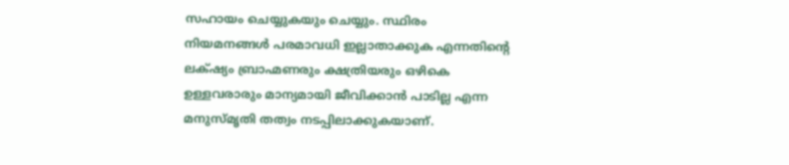സഹായം ചെയ്യുകയും ചെയ്യും. സ്ഥിരം നിയമനങ്ങൾ പരമാവധി ഇല്ലാതാക്കുക എന്നതിന്റെ ലക്‌ഷ്യം ബ്രാഹ്മണരും ക്ഷത്രിയരും ഒഴികെ ഉള്ളവരാരും മാന്യമായി ജീവിക്കാൻ പാടില്ല എന്ന മനുസ്മൃതി തത്വം നടപ്പിലാക്കുകയാണ്.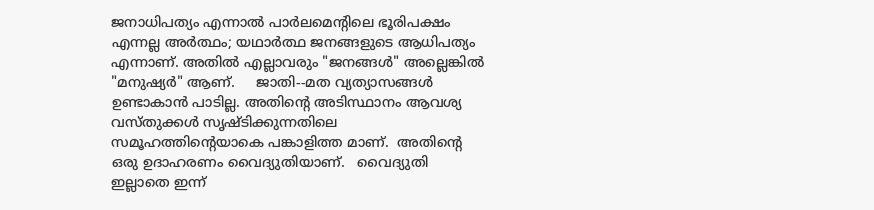ജനാധിപത്യം എന്നാൽ പാർലമെന്റിലെ ഭൂരിപക്ഷം എന്നല്ല അർത്ഥം; യഥാർത്ഥ ജനങ്ങളുടെ ആധിപത്യം എന്നാണ്. അതിൽ എല്ലാവരും "ജനങ്ങൾ" അല്ലെങ്കിൽ "മനുഷ്യർ" ആണ്.     ജാതി--മത വ്യത്യാസങ്ങൾ ഉണ്ടാകാൻ പാടില്ല. അതിന്റെ അടിസ്ഥാനം ആവശ്യ വസ്തുക്കൾ സൃഷ്ടിക്കുന്നതിലെ സമൂഹത്തിന്റെയാകെ പങ്കാളിത്ത മാണ്.  അതിന്റെ ഒരു ഉദാഹരണം വൈദ്യുതിയാണ്.   വൈദ്യുതി ഇല്ലാതെ ഇന്ന്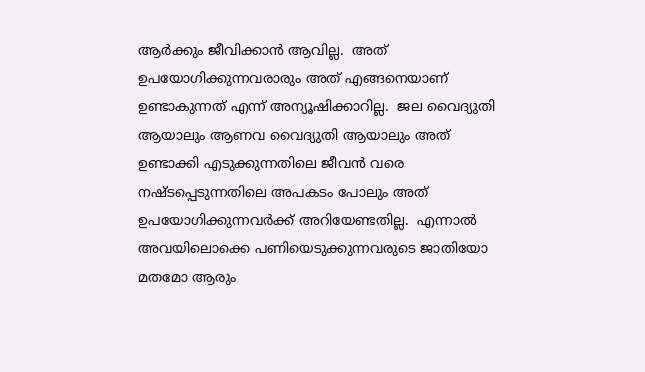ആർക്കും ജീവിക്കാൻ ആവില്ല.  അത് ഉപയോഗിക്കുന്നവരാരും അത് എങ്ങനെയാണ് ഉണ്ടാകുന്നത് എന്ന് അന്യൂഷിക്കാറില്ല.  ജല വൈദ്യുതി ആയാലും ആണവ വൈദ്യുതി ആയാലും അത്  ഉണ്ടാക്കി എടുക്കുന്നതിലെ ജീവൻ വരെ നഷ്ടപ്പെടുന്നതിലെ അപകടം പോലും അത് ഉപയോഗിക്കുന്നവർക്ക് അറിയേണ്ടതില്ല.  എന്നാൽ അവയിലൊക്കെ പണിയെടുക്കുന്നവരുടെ ജാതിയോ മതമോ ആരും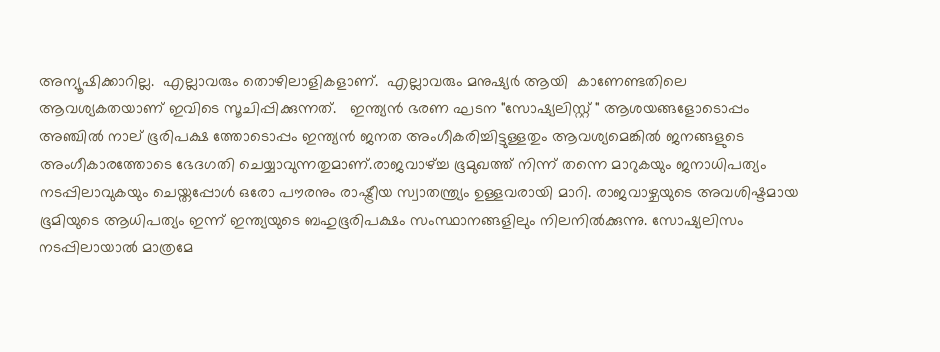അന്യൂഷിക്കാറില്ല.  എല്ലാവരും തൊഴിലാളികളാണ്.  എല്ലാവരും മനുഷ്യർ ആയി  കാണേണ്ടതിലെ  ആവശ്യകതയാണ് ഇവിടെ സൂചിപ്പിക്കുന്നത്.   ഇന്ത്യൻ ഭരണ ഘടന "സോഷ്യലിസ്റ്റ് " ആശയങ്ങളോടൊപ്പം അഞ്ചിൽ നാല് ഭൂരിപക്ഷ ത്തോടൊപ്പം ഇന്ത്യൻ ജനത അംഗീകരിച്ചിട്ടുള്ളതും ആവശ്യമെങ്കിൽ ജനങ്ങളുടെ അംഗീകാരത്തോടെ ഭേദഗതി ചെയ്യാവുന്നതുമാണ്.രാജവാഴ്ച്ച ഭൂമുഖത്ത് നിന്ന് തന്നെ മാറുകയും ജനാധിപത്യം നടപ്പിലാവുകയും ചെയ്തപ്പോൾ ഒരോ പൗരനും രാഷ്ട്രീയ സ്വാതന്ത്ര്യം ഉള്ളവരായി മാറി. രാജവാഴ്ചയുടെ അവശിഷ്ടമായ ഭൂമിയുടെ ആധിപത്യം ഇന്ന് ഇന്ത്യയുടെ ബഹുഭൂരിപക്ഷം സംസ്ഥാനങ്ങളിലും നിലനിൽക്കുന്നു. സോഷ്യലിസം നടപ്പിലായാൽ മാത്രമേ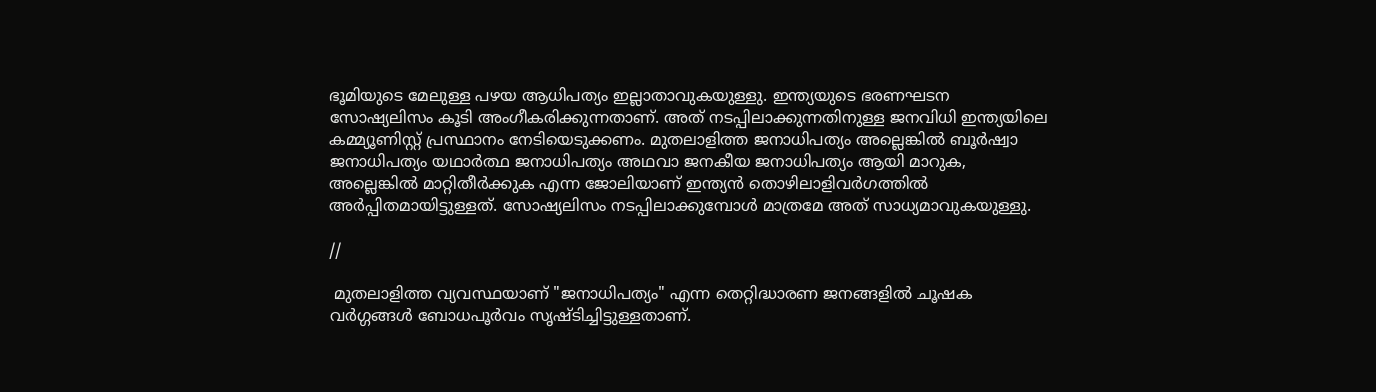ഭൂമിയുടെ മേലുള്ള പഴയ ആധിപത്യം ഇല്ലാതാവുകയുള്ളു. ഇന്ത്യയുടെ ഭരണഘടന സോഷ്യലിസം കൂടി അംഗീകരിക്കുന്നതാണ്. അത് നടപ്പിലാക്കുന്നതിനുള്ള ജനവിധി ഇന്ത്യയിലെ കമ്മ്യൂണിസ്റ്റ് പ്രസ്ഥാനം നേടിയെടുക്കണം. മുതലാളിത്ത ജനാധിപത്യം അല്ലെങ്കിൽ ബൂർഷ്വാ ജനാധിപത്യം യഥാർത്ഥ ജനാധിപത്യം അഥവാ ജനകീയ ജനാധിപത്യം ആയി മാറുക, അല്ലെങ്കിൽ മാറ്റിതീർക്കുക എന്ന ജോലിയാണ് ഇന്ത്യൻ തൊഴിലാളിവർഗത്തിൽ അർപ്പിതമായിട്ടുള്ളത്. സോഷ്യലിസം നടപ്പിലാക്കുമ്പോൾ മാത്രമേ അത് സാധ്യമാവുകയുള്ളു.

//

 മുതലാളിത്ത വ്യവസ്ഥയാണ് "ജനാധിപത്യം" എന്ന തെറ്റിദ്ധാരണ ജനങ്ങളിൽ ചൂഷക വർഗ്ഗങ്ങൾ ബോധപൂർവം സൃഷ്ടിച്ചിട്ടുള്ളതാണ്.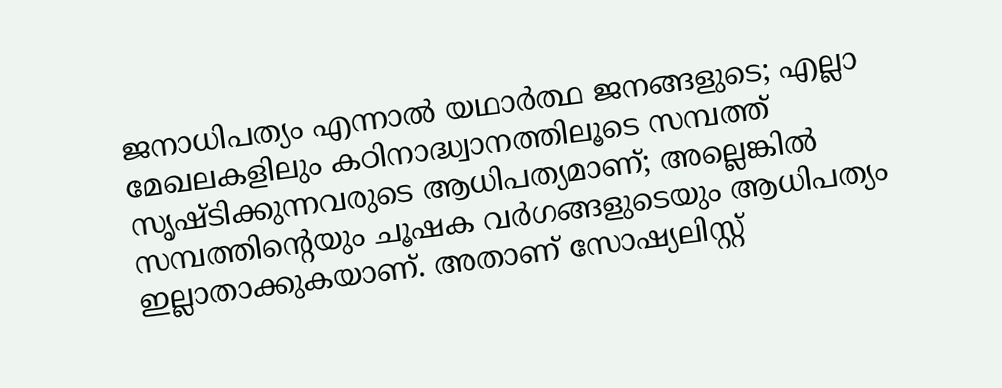ജനാധിപത്യം എന്നാൽ യഥാർത്ഥ ജനങ്ങളുടെ; എല്ലാ മേഖലകളിലും കഠിനാദ്ധ്വാനത്തിലൂടെ സമ്പത്ത് സൃഷ്ടിക്കുന്നവരുടെ ആധിപത്യമാണ്; അല്ലെങ്കിൽ സമ്പത്തിന്റെയും ചൂഷക വർഗങ്ങളുടെയും ആധിപത്യം ഇല്ലാതാക്കുകയാണ്. അതാണ് സോഷ്യലിസ്റ്റ്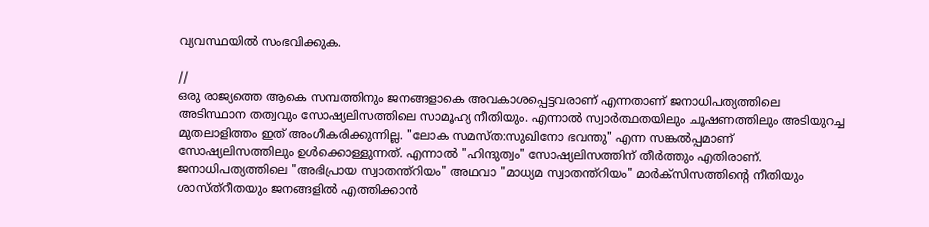വ്യവസ്ഥയിൽ സംഭവിക്കുക.

//
ഒരു രാജ്യത്തെ ആകെ സമ്പത്തിനും ജനങ്ങളാകെ അവകാശപ്പെട്ടവരാണ് എന്നതാണ് ജനാധിപത്യത്തിലെ അടിസ്ഥാന തത്വവും സോഷ്യലിസത്തിലെ സാമൂഹ്യ നീതിയും. എന്നാൽ സ്വാർത്ഥതയിലും ചൂഷണത്തിലും അടിയുറച്ച മുതലാളിത്തം ഇത് അംഗീകരിക്കുന്നില്ല. "ലോക സമസ്ത:സുഖിനോ ഭവന്തു" എന്ന സങ്കൽപ്പമാണ് സോഷ്യലിസത്തിലും ഉൾക്കൊള്ളുന്നത്. എന്നാൽ "ഹിന്ദുത്വം" സോഷ്യലിസത്തിന് തീർത്തും എതിരാണ്.   ജനാധിപത്യത്തിലെ "അഭിപ്രായ സ്വാതന്ത്റിയം" അഥവാ "മാധ്യമ സ്വാതന്ത്റിയം" മാർക്സിസത്തിന്റെ നീതിയും ശാസ്ത്റീതയും ജനങ്ങളിൽ എത്തിക്കാൻ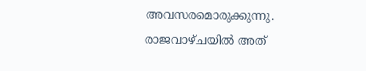അവസരമൊരുക്കുന്നു. രാജവാഴ്ചയിൽ അത്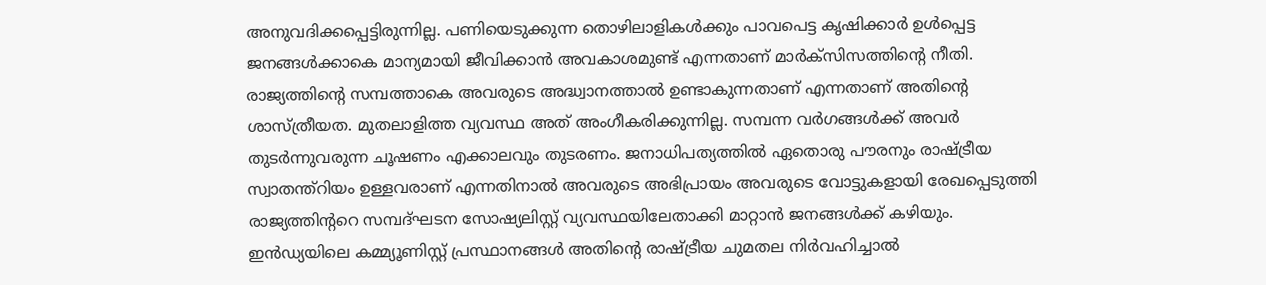അനുവദിക്കപ്പെട്ടിരുന്നില്ല. പണിയെടുക്കുന്ന തൊഴിലാളികൾക്കും പാവപെട്ട കൃഷിക്കാർ ഉൾപ്പെട്ട ജനങ്ങൾക്കാകെ മാന്യമായി ജീവിക്കാൻ അവകാശമുണ്ട് എന്നതാണ് മാർക്സിസത്തിന്റെ നീതി. രാജ്യത്തിന്റെ സമ്പത്താകെ അവരുടെ അദ്ധ്വാനത്താൽ ഉണ്ടാകുന്നതാണ് എന്നതാണ് അതിന്റെ ശാസ്ത്രീയത. മുതലാളിത്ത വ്യവസ്ഥ അത് അംഗീകരിക്കുന്നില്ല. സമ്പന്ന വർഗങ്ങൾക്ക് അവർ തുടർന്നുവരുന്ന ചൂഷണം എക്കാലവും തുടരണം. ജനാധിപത്യത്തിൽ ഏതൊരു പൗരനും രാഷ്ട്രീയ സ്വാതന്ത്റിയം ഉള്ളവരാണ് എന്നതിനാൽ അവരുടെ അഭിപ്രായം അവരുടെ വോട്ടുകളായി രേഖപ്പെടുത്തി രാജ്യത്തിന്ററെ സമ്പദ്ഘടന സോഷ്യലിസ്റ്റ് വ്യവസ്ഥയിലേതാക്കി മാറ്റാൻ ജനങ്ങൾക്ക് കഴിയും. ഇൻഡ്യയിലെ കമ്മ്യൂണിസ്റ്റ് പ്രസ്ഥാനങ്ങൾ അതിന്റെ രാഷ്ട്രീയ ചുമതല നിർവഹിച്ചാൽ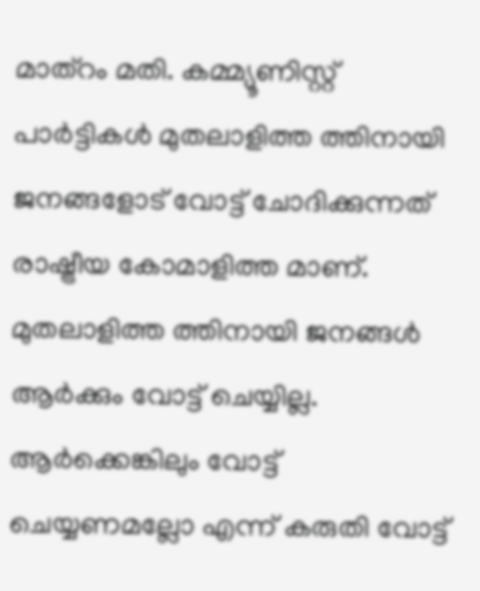മാത്റം മതി. കമ്മ്യൂണിസ്റ്റ് പാർട്ടികൾ മുതലാളിത്ത ത്തിനായി ജനങ്ങളോട് വോട്ട് ചോദിക്കുന്നത് രാഷ്ട്രീയ കോമാളിത്ത മാണ്. മുതലാളിത്ത ത്തിനായി ജനങ്ങൾ ആർക്കും വോട്ട് ചെയ്യില്ല. ആർക്കെങ്കിലും വോട്ട് ചെയ്യണമല്ലോ എന്ന് കരുതി വോട്ട്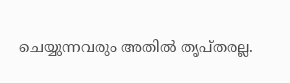ചെയ്യുന്നവരും അതിൽ തൃപ്തരല്ല.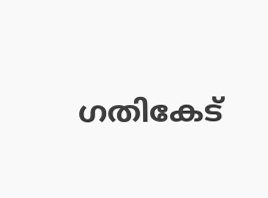ഗതികേട്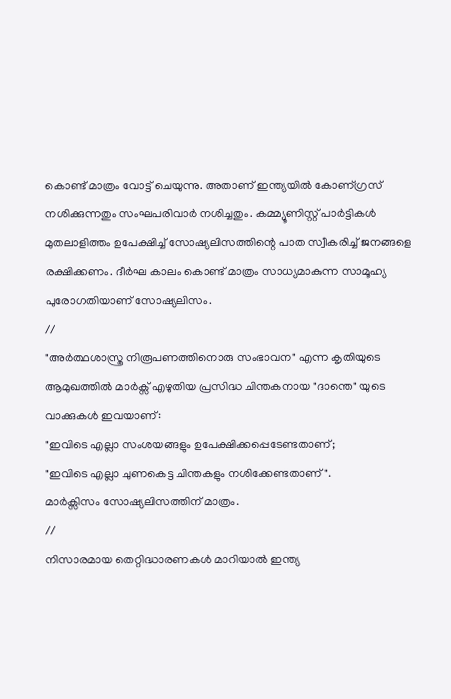കൊണ്ട് മാത്രം വോട്ട് ചെയുന്നു. അതാണ്‌ ഇന്ത്യയിൽ കോണ്ഗ്രസ് നശിക്കുന്നതും സംഘപരിവാർ നശിച്ചതും. കമ്മ്യൂണിസ്റ്റ് പാർട്ടികൾ  മുതലാളിത്തം ഉപേക്ഷിച്ച് സോഷ്യലിസത്തിന്റെ പാത സ്വീകരിച്ച് ജനങ്ങളെ രക്ഷിക്കണം. ദീർഘ കാലം കൊണ്ട് മാത്രം സാധ്യമാകുന്ന സാമൂഹ്യ പുരോഗതിയാണ് സോഷ്യലിസം.
//
"അർത്ഥശാസ്ത്ര നിരൂപണത്തിനൊരു സംഭാവന" എന്ന കൃതിയുടെ ആമുഖത്തിൽ മാർക്സ് എഴുതിയ പ്രസിദ്ധ ചിന്തകനായ "ദാന്തെ" യുടെ വാക്കുകൾ ഇവയാണ്:
"ഇവിടെ എല്ലാ സംശയങ്ങളും ഉപേക്ഷിക്കപ്പെടേണ്ടതാണ്;
"ഇവിടെ എല്ലാ ചുണകെട്ട ചിന്തകളും നശിക്കേണ്ടതാണ്".
മാർക്സിസം സോഷ്യലിസത്തിന് മാത്രം.
//
നിസാരമായ തെറ്റിദ്ധാരണകൾ മാറിയാൽ ഇന്ത്യ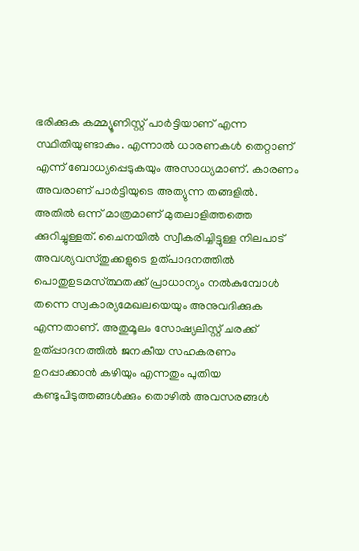ഭരിക്കുക കമ്മ്യൂണിസ്റ്റ് പാർട്ടിയാണ് എന്ന സ്ഥിതിയുണ്ടാകും. എന്നാൽ ധാരണകൾ തെറ്റാണ് എന്ന് ബോധ്യപ്പെടുകയും അസാധ്യമാണ്. കാരണം അവരാണ് പാർട്ടിയുടെ അത്യുന്ന തങ്ങളിൽ. അതിൽ ഒന്ന് മാത്രമാണ് മുതലാളിത്തത്തെ ക്കുറിച്ചുള്ളത്. ചൈനയിൽ സ്വീകരിച്ചിട്ടുള്ള നിലപാട് അവശ്യവസ്തുക്കളുടെ ഉത്പാദനത്തിൽ പൊതുഉടമസ്‌ത്ഥതക്ക് പ്രാധാന്യം നൽകുമ്പോൾ തന്നെ സ്വകാര്യമേഖലയെയും അനുവദിക്കുക എന്നതാണ്. അതുമൂലം സോഷ്യലിസ്റ്റ് ചരക്ക്‌ ഉത്പ്പാദനത്തിൽ ജനകീയ സഹകരണം ഉറപ്പാക്കാൻ കഴിയും എന്നതും പുതിയ കണ്ടുപിടുത്തങ്ങൾക്കും തൊഴിൽ അവസരങ്ങൾ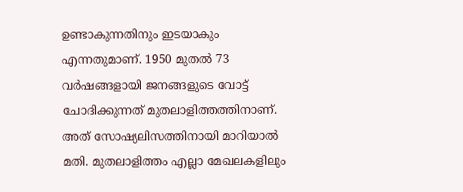ഉണ്ടാകുന്നതിനും ഇടയാകും എന്നതുമാണ്. 1950 മുതൽ 73 വർഷങ്ങളായി ജനങ്ങളുടെ വോട്ട് ചോദിക്കുന്നത് മുതലാളിത്തത്തിനാണ്. അത് സോഷ്യലിസത്തിനായി മാറിയാൽ മതി. മുതലാളിത്തം എല്ലാ മേഖലകളിലും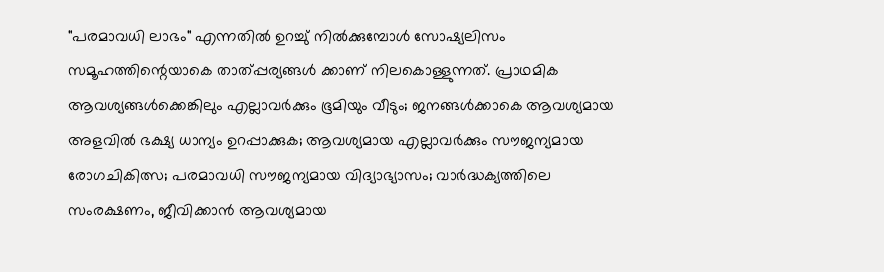"പരമാവധി ലാഭം" എന്നതിൽ ഉറച്ചു് നിൽക്കുമ്പോൾ സോഷ്യലിസം സമൂഹത്തിന്റെയാകെ താത്പ്പര്യങ്ങൾ ക്കാണ് നിലകൊള്ളുന്നത്. പ്രാഥമിക ആവശ്യങ്ങൾക്കെങ്കിലും എല്ലാവർക്കും ഭൂമിയും വീടും; ജനങ്ങൾക്കാകെ ആവശ്യമായ അളവിൽ ഭക്ഷ്യ ധാന്യം ഉറപ്പാക്കുക; ആവശ്യമായ എല്ലാവർക്കും സൗജന്യമായ രോഗചികിത്സ; പരമാവധി സൗജന്യമായ വിദ്യാഭ്യാസം; വാർദ്ധക്യത്തിലെ സംരക്ഷണം, ജീവിക്കാൻ ആവശ്യമായ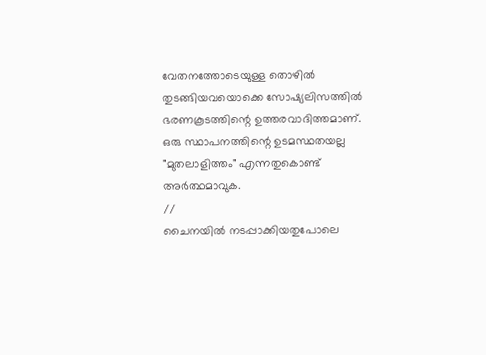വേതനത്തോടെയുള്ള തൊഴിൽ തുടങ്ങിയവയൊക്കെ സോഷ്യലിസത്തിൽ ഭരണകൂടത്തിന്റെ ഉത്തരവാദിത്തമാണ്. ഒരു സ്ഥാപനത്തിന്റെ ഉടമസ്ഥതയല്ല "മുതലാളിത്തം" എന്നതുകൊണ്ട് അർത്ഥമാവുക.
//
ചൈനയിൽ നടപ്പാക്കിയതുപോലെ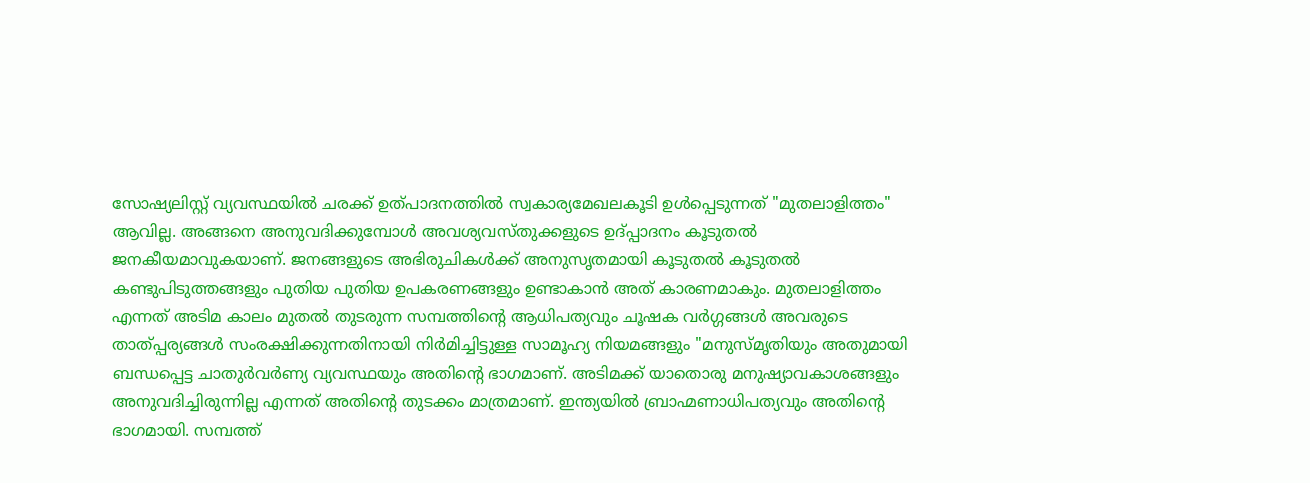സോഷ്യലിസ്റ്റ് വ്യവസ്ഥയിൽ ചരക്ക് ഉത്പാദനത്തിൽ സ്വകാര്യമേഖലകൂടി ഉൾപ്പെടുന്നത് "മുതലാളിത്തം" ആവില്ല. അങ്ങനെ അനുവദിക്കുമ്പോൾ അവശ്യവസ്തുക്കളുടെ ഉദ്പ്പാദനം കൂടുതൽ ജനകീയമാവുകയാണ്. ജനങ്ങളുടെ അഭിരുചികൾക്ക് അനുസൃതമായി കൂടുതൽ കൂടുതൽ കണ്ടുപിടുത്തങ്ങളും പുതിയ പുതിയ ഉപകരണങ്ങളും ഉണ്ടാകാൻ അത് കാരണമാകും. മുതലാളിത്തം എന്നത് അടിമ കാലം മുതൽ തുടരുന്ന സമ്പത്തിന്റെ ആധിപത്യവും ചൂഷക വർഗ്ഗങ്ങൾ അവരുടെ താത്പ്പര്യങ്ങൾ സംരക്ഷിക്കുന്നതിനായി നിർമിച്ചിട്ടുള്ള സാമൂഹ്യ നിയമങ്ങളും "മനുസ്മൃതിയും അതുമായി ബന്ധപ്പെട്ട ചാതുർവർണ്യ വ്യവസ്ഥയും അതിന്റെ ഭാഗമാണ്. അടിമക്ക് യാതൊരു മനുഷ്യാവകാശങ്ങളും അനുവദിച്ചിരുന്നില്ല എന്നത് അതിന്റെ തുടക്കം മാത്രമാണ്. ഇന്ത്യയിൽ ബ്രാഹ്മണാധിപത്യവും അതിന്റെ ഭാഗമായി. സമ്പത്ത്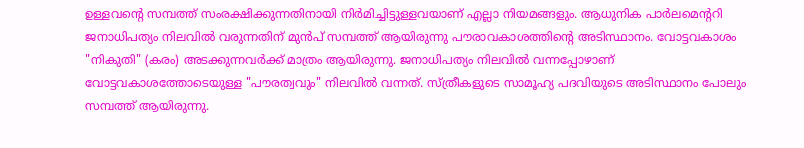ഉള്ളവന്റെ സമ്പത്ത് സംരക്ഷിക്കുന്നതിനായി നിർമിച്ചിട്ടുള്ളവയാണ് എല്ലാ നിയമങ്ങളും. ആധുനിക പാർലമെന്ററി ജനാധിപത്യം നിലവിൽ വരുന്നതിന് മുൻപ് സമ്പത്ത് ആയിരുന്നു പൗരാവകാശത്തിന്റെ അടിസ്ഥാനം. വോട്ടവകാശം "നികുതി" (കരം) അടക്കുന്നവർക്ക്‌ മാത്രം ആയിരുന്നു. ജനാധിപത്യം നിലവിൽ വന്നപ്പോഴാണ് വോട്ടവകാശത്തോടെയുള്ള "പൗരത്വവും" നിലവിൽ വന്നത്. സ്ത്രീകളുടെ സാമൂഹ്യ പദവിയുടെ അടിസ്ഥാനം പോലും സമ്പത്ത് ആയിരുന്നു.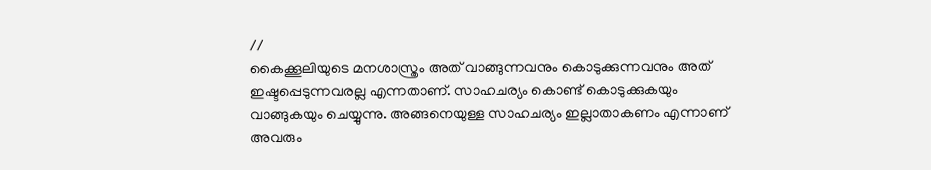//
കൈക്കൂലിയുടെ മനശാസ്ത്രം അത് വാങ്ങുന്നവനും കൊടുക്കുന്നവനും അത് ഇഷ്ടപ്പെടുന്നവരല്ല എന്നതാണ്. സാഹചര്യം കൊണ്ട് കൊടുക്കുകയും വാങ്ങുകയും ചെയ്യുന്നു. അങ്ങനെയുള്ള സാഹചര്യം ഇല്ലാതാകണം എന്നാണ് അവരും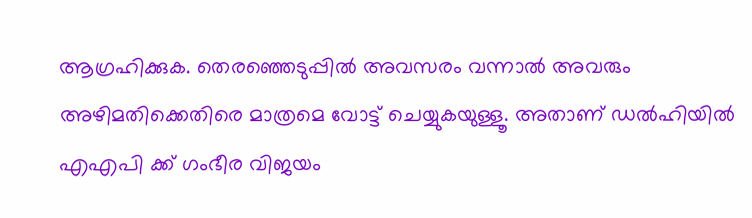ആഗ്രഹിക്കുക. തെരഞ്ഞെടുപ്പിൽ അവസരം വന്നാൽ അവരും അഴിമതിക്കെതിരെ മാത്രമെ വോട്ട് ചെയ്യുകയുള്ളൂ. അതാണ് ഡൽഹിയിൽ എഎപി ക്ക് ഗംഭീര വിജയം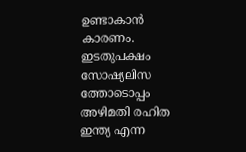ഉണ്ടാകാൻ കാരണം. ഇടതുപക്ഷം സോഷ്യലിസ ത്തോടൊപ്പം അഴിമതി രഹിത ഇന്ത്യ എന്ന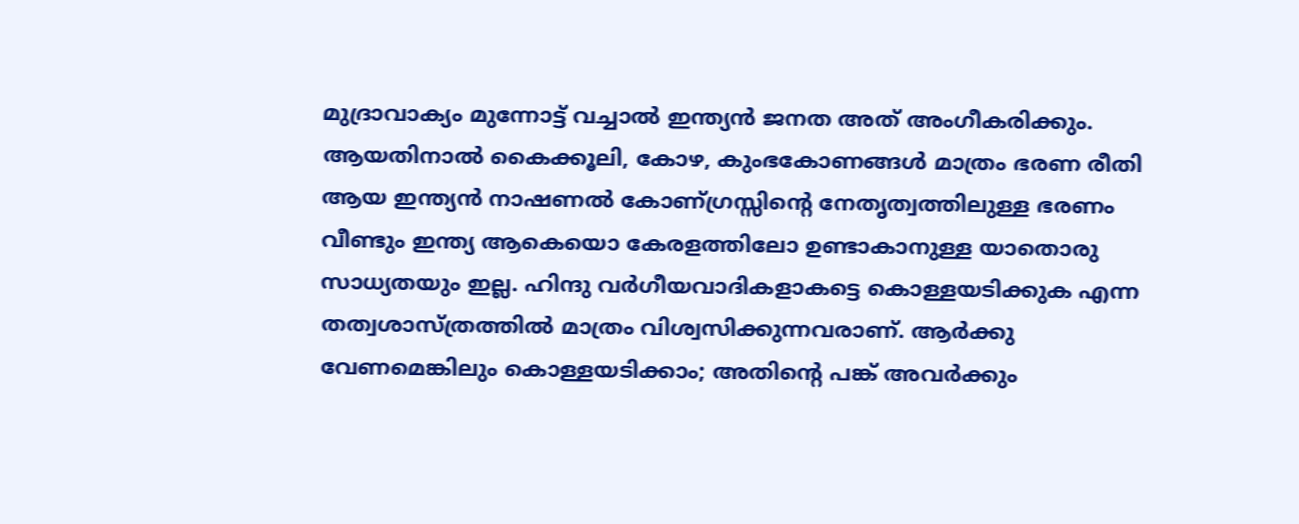മുദ്രാവാക്യം മുന്നോട്ട് വച്ചാൽ ഇന്ത്യൻ ജനത അത് അംഗീകരിക്കും. ആയതിനാൽ കൈക്കൂലി, കോഴ, കുംഭകോണങ്ങൾ മാത്രം ഭരണ രീതി ആയ ഇന്ത്യൻ നാഷണൽ കോണ്ഗ്രസ്സിന്റെ നേതൃത്വത്തിലുള്ള ഭരണം വീണ്ടും ഇന്ത്യ ആകെയൊ കേരളത്തിലോ ഉണ്ടാകാനുള്ള യാതൊരു സാധ്യതയും ഇല്ല. ഹിന്ദു വർഗീയവാദികളാകട്ടെ കൊള്ളയടിക്കുക എന്ന തത്വശാസ്ത്രത്തിൽ മാത്രം വിശ്വസിക്കുന്നവരാണ്. ആർക്കു വേണമെങ്കിലും കൊള്ളയടിക്കാം; അതിന്റെ പങ്ക് അവർക്കും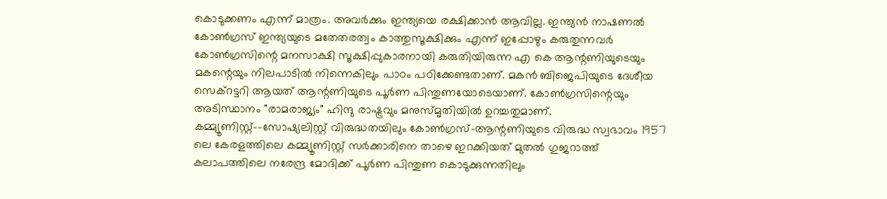കൊടുക്കണം എന്ന് മാത്രം. അവർക്കും ഇന്ത്യയെ രക്ഷിക്കാൻ ആവില്ല. ഇന്ത്യൻ നാഷണൽ കോൺഗ്രസ് ഇന്ത്യയുടെ മതേതരത്വം കാത്തുസൂക്ഷിക്കും എന്ന് ഇപ്പോഴും കരുതുന്നവർ കോൺഗ്രസിന്റെ മനസാക്ഷി സൂക്ഷിപ്പുകാരനായി കരുതിയിരുന്ന എ കെ ആന്റണിയുടെയും മകന്റെയും നിലപാടിൽ നിന്നെകിലും പാഠം പഠിക്കേണ്ടതാണ്. മകൻ ബിജെപിയുടെ ദേശീയ സെക്റട്ടറി ആയത് ആന്റണിയുടെ പൂർണ പിന്തുണയോടെയാണ്. കോൺഗ്രസിന്റെയും അടിസ്ഥാനം "രാമരാജ്യം" ഹിന്ദു രാഷ്ട്രവും മനുസ്മൃതിയിൽ ഉറച്ചതുമാണ്. കമ്മ്യൂണിസ്റ്റ്--സോഷ്യലിസ്റ്റ് വിരുദ്ധതയിലും കോൺഗ്രസ്-ആന്റണിയുടെ വിരുദ്ധ സ്വഭാവം 1957 ലെ കേരളത്തിലെ കമ്മ്യൂണിസ്റ്റ് സർക്കാരിനെ താഴെ ഇറക്കിയത് മുതൽ ഗുജറാത്ത് കലാപത്തിലെ നരേന്ദ്ര മോദിക്ക് പൂർണ പിന്തുണ കൊടുക്കുന്നതിലും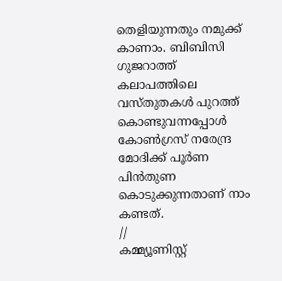തെളിയുന്നതും നമുക്ക് കാണാം. ബിബിസി ഗുജറാത്ത് കലാപത്തിലെ വസ്തുതകൾ പുറത്ത് കൊണ്ടുവന്നപ്പോൾ കോൺഗ്രസ് നരേന്ദ്ര മോദിക്ക് പൂർണ പിൻതുണ കൊടുക്കുന്നതാണ് നാം കണ്ടത്.
//
കമ്മ്യൂണിസ്റ്റ്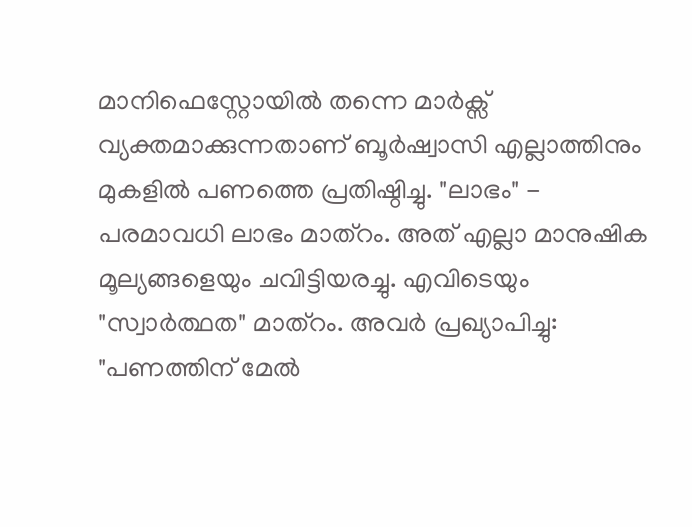മാനിഫെസ്റ്റോയിൽ തന്നെ മാർക്സ് വ്യക്തമാക്കുന്നതാണ് ബൂർഷ്വാസി എല്ലാത്തിനും മുകളിൽ പണത്തെ പ്രതിഷ്ഠിച്ചു. "ലാഭം" - പരമാവധി ലാഭം മാത്റം. അത് എല്ലാ മാനുഷിക മൂല്യങ്ങളെയും ചവിട്ടിയരച്ചു. എവിടെയും "സ്വാർത്ഥത" മാത്റം. അവർ പ്രഖ്യാപിച്ചു: "പണത്തിന് മേൽ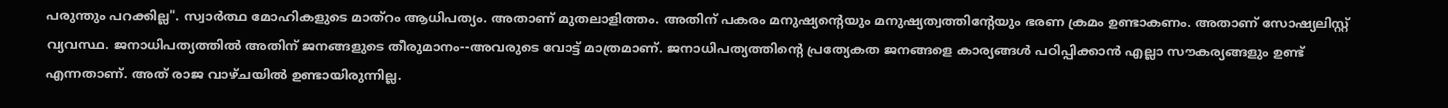പരുന്തും പറക്കില്ല". സ്വാർത്ഥ മോഹികളുടെ മാത്റം ആധിപത്യം. അതാണ് മുതലാളിത്തം. അതിന് പകരം മനുഷ്യന്റെയും മനുഷ്യത്വത്തിന്റേയും ഭരണ ക്രമം ഉണ്ടാകണം. അതാണ് സോഷ്യലിസ്റ്റ് വ്യവസ്ഥ. ജനാധിപത്യത്തിൽ അതിന് ജനങ്ങളുടെ തീരുമാനം--അവരുടെ വോട്ട് മാത്രമാണ്. ജനാധിപത്യത്തിന്റെ പ്രത്യേകത ജനങ്ങളെ കാര്യങ്ങൾ പഠിപ്പിക്കാൻ എല്ലാ സൗകര്യങ്ങളും ഉണ്ട് എന്നതാണ്. അത് രാജ വാഴ്ചയിൽ ഉണ്ടായിരുന്നില്ല.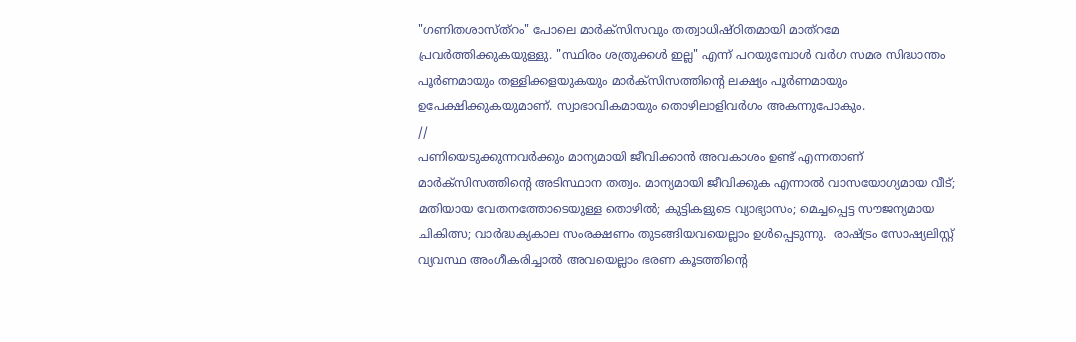"ഗണിതശാസ്ത്റം" പോലെ മാർക്സിസവും തത്വാധിഷ്ഠിതമായി മാത്റമേ പ്രവർത്തിക്കുകയുള്ളു. "സ്ഥിരം ശത്രുക്കൾ ഇല്ല" എന്ന് പറയുമ്പോൾ വർഗ സമര സിദ്ധാന്തം പൂർണമായും തള്ളിക്കളയുകയും മാർക്സിസത്തിന്റെ ലക്ഷ്യം പൂർണമായും ഉപേക്ഷിക്കുകയുമാണ്. സ്വാഭാവികമായും തൊഴിലാളിവർഗം അകന്നുപോകും.
//
പണിയെടുക്കുന്നവർക്കും മാന്യമായി ജീവിക്കാൻ അവകാശം ഉണ്ട് എന്നതാണ് മാർക്സിസത്തിന്റെ അടിസ്ഥാന തത്വം. മാന്യമായി ജീവിക്കുക എന്നാൽ വാസയോഗ്യമായ വീട്; മതിയായ വേതനത്തോടെയുള്ള തൊഴിൽ; കുട്ടികളുടെ വ്യാഭ്യാസം; മെച്ചപ്പെട്ട സൗജന്യമായ ചികിത്സ; വാർദ്ധക്യകാല സംരക്ഷണം തുടങ്ങിയവയെല്ലാം ഉൾപ്പെടുന്നു.  രാഷ്ട്രം സോഷ്യലിസ്റ്റ് വ്യവസ്ഥ അംഗീകരിച്ചാൽ അവയെല്ലാം ഭരണ കൂടത്തിന്റെ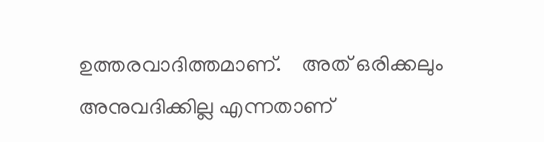ഉത്തരവാദിത്തമാണ്.    അത് ഒരിക്കലും അനുവദിക്കില്ല എന്നതാണ്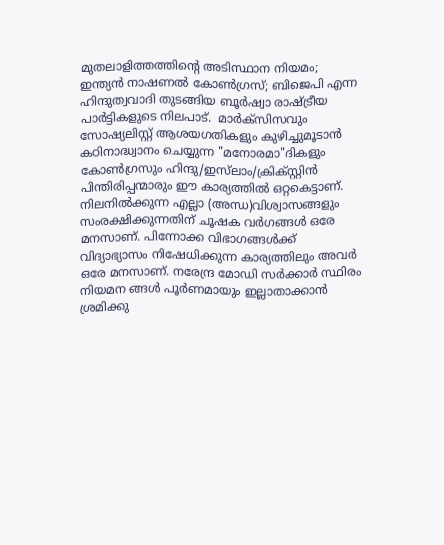മുതലാളിത്തത്തിന്റെ അടിസ്ഥാന നിയമം; ഇന്ത്യൻ നാഷണൽ കോൺഗ്രസ്; ബിജെപി എന്ന ഹിന്ദുത്വവാദി തുടങ്ങിയ ബൂർഷ്വാ രാഷ്ട്രീയ പാർട്ടികളുടെ നിലപാട്.  മാർക്സിസവും സോഷ്യലിസ്റ്റ് ആശയഗതികളും കുഴിച്ചുമൂടാൻ കഠിനാദ്ധ്വാനം ചെയ്യുന്ന "മനോരമാ"ദികളും കോൺഗ്രസും ഹിന്ദു/ഇസ്‌ലാം/ക്രിക്സ്റ്റിൻ പിന്തിരിപ്പന്മാരും ഈ കാര്യത്തിൽ ഒറ്റകെട്ടാണ്. നിലനിൽക്കുന്ന എല്ലാ (അന്ധ)വിശ്വാസങ്ങളും സംരക്ഷിക്കുന്നതിന് ചൂഷക വർഗങ്ങൾ ഒരേ മനസാണ്. പിന്നോക്ക വിഭാഗങ്ങൾക്ക്‌ വിദ്യാഭ്യാസം നിഷേധിക്കുന്ന കാര്യത്തിലും അവർ ഒരേ മനസാണ്. നരേന്ദ്ര മോഡി സർക്കാർ സ്ഥിരം നിയമന ങ്ങൾ പൂർണമായും ഇല്ലാതാക്കാൻ ശ്രമിക്കു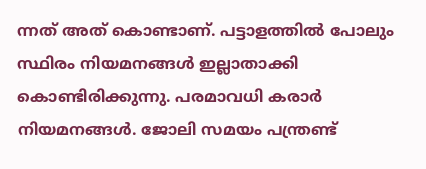ന്നത് അത് കൊണ്ടാണ്. പട്ടാളത്തിൽ പോലും സ്ഥിരം നിയമനങ്ങൾ ഇല്ലാതാക്കി കൊണ്ടിരിക്കുന്നു. പരമാവധി കരാർ നിയമനങ്ങൾ. ജോലി സമയം പന്ത്രണ്ട്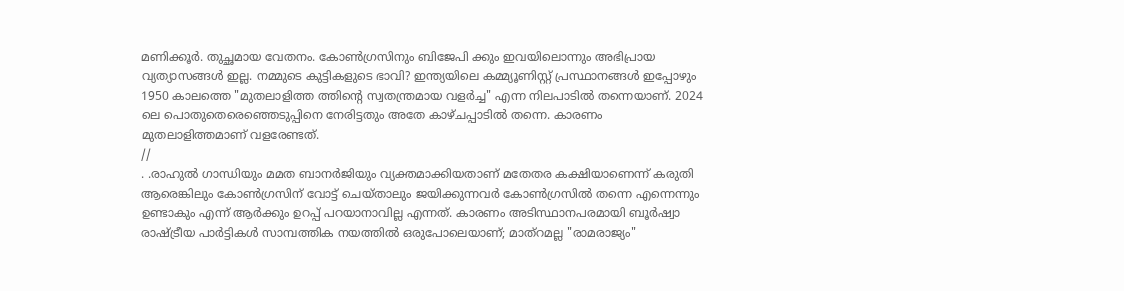മണിക്കൂർ. തുച്ഛമായ വേതനം. കോൺഗ്രസിനും ബിജേപി ക്കും ഇവയിലൊന്നും അഭിപ്രായ വ്യത്യാസങ്ങൾ ഇല്ല. നമ്മുടെ കുട്ടികളുടെ ഭാവി? ഇന്ത്യയിലെ കമ്മ്യൂണിസ്റ്റ് പ്രസ്ഥാനങ്ങൾ ഇപ്പോഴും 1950 കാലത്തെ "മുതലാളിത്ത ത്തിന്റെ സ്വതന്ത്രമായ വളർച്ച" എന്ന നിലപാടിൽ തന്നെയാണ്. 2024 ലെ പൊതുതെരെഞ്ഞെടുപ്പിനെ നേരിട്ടതും അതേ കാഴ്ചപ്പാടിൽ തന്നെ. കാരണം മുതലാളിത്തമാണ് വളരേണ്ടത്.
//
. .രാഹുൽ ഗാന്ധിയും മമത ബാനർജിയും വ്യക്തമാക്കിയതാണ് മതേതര കക്ഷിയാണെന്ന് കരുതി ആരെങ്കിലും കോൺഗ്രസിന് വോട്ട് ചെയ്താലും ജയിക്കുന്നവർ കോൺഗ്രസിൽ തന്നെ എന്നെന്നും ഉണ്ടാകും എന്ന് ആർക്കും ഉറപ്പ് പറയാനാവില്ല എന്നത്. കാരണം അടിസ്ഥാനപരമായി ബൂർഷ്വാ രാഷ്ട്രീയ പാർട്ടികൾ സാമ്പത്തിക നയത്തിൽ ഒരുപോലെയാണ്; മാത്റമല്ല "രാമരാജ്യം"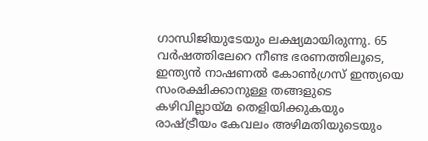ഗാന്ധിജിയുടേയും ലക്ഷ്യമായിരുന്നു. 65 വർഷത്തിലേറെ നീണ്ട ഭരണത്തിലൂടെ, ഇന്ത്യൻ നാഷണൽ കോൺഗ്രസ് ഇന്ത്യയെ സംരക്ഷിക്കാനുള്ള തങ്ങളുടെ കഴിവില്ലായ്മ തെളിയിക്കുകയും രാഷ്ട്രീയം കേവലം അഴിമതിയുടെയും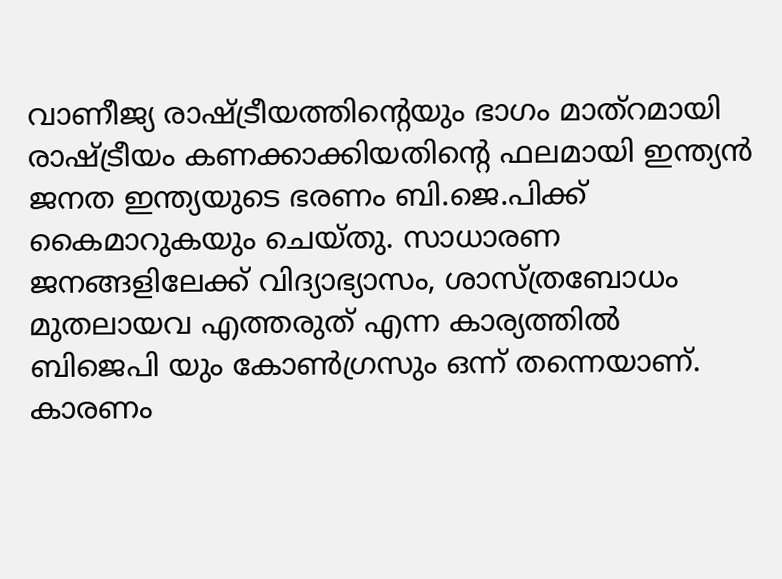വാണീജ്യ രാഷ്ട്രീയത്തിന്റെയും ഭാഗം മാത്റമായി രാഷ്ട്രീയം കണക്കാക്കിയതിന്റെ ഫലമായി ഇന്ത്യൻ ജനത ഇന്ത്യയുടെ ഭരണം ബി.ജെ.പിക്ക് കൈമാറുകയും ചെയ്തു. സാധാരണ ജനങ്ങളിലേക്ക് വിദ്യാഭ്യാസം, ശാസ്ത്രബോധം മുതലായവ എത്തരുത് എന്ന കാര്യത്തിൽ ബിജെപി യും കോൺഗ്രസും ഒന്ന് തന്നെയാണ്. കാരണം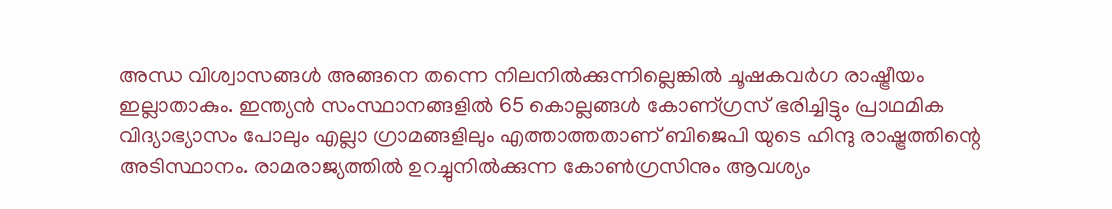അന്ധ വിശ്വാസങ്ങൾ അങ്ങനെ തന്നെ നിലനിൽക്കുന്നില്ലെങ്കിൽ ചൂഷകവർഗ രാഷ്ട്രീയം ഇല്ലാതാകും. ഇന്ത്യൻ സംസ്ഥാനങ്ങളിൽ 65 കൊല്ലങ്ങൾ കോണ്ഗ്രസ് ഭരിച്ചിട്ടും പ്രാഥമിക വിദ്യാഭ്യാസം പോലും എല്ലാ ഗ്രാമങ്ങളിലും എത്താത്തതാണ് ബിജെപി യുടെ ഹിന്ദു രാഷ്ട്രത്തിന്റെ അടിസ്ഥാനം. രാമരാജ്യത്തിൽ ഉറച്ചുനിൽക്കുന്ന കോൺഗ്രസിനും ആവശ്യം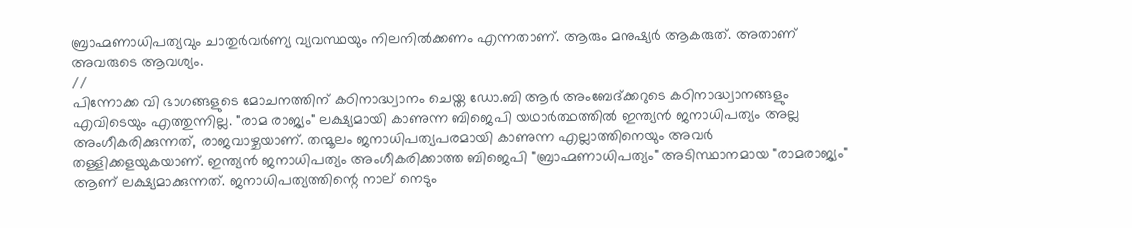ബ്രാഹ്മണാധിപത്യവും ചാതുർവർണ്യ വ്യവസ്ഥയും നിലനിൽക്കണം എന്നതാണ്. ആരും മനുഷ്യർ ആകരുത്. അതാണ് അവരുടെ ആവശ്യം.
//
പിന്നോക്ക വി ഭാഗങ്ങളുടെ മോചനത്തിന് കഠിനാദ്ധ്വാനം ചെയ്ത ഡോ.ബി ആർ അംബേദ്ക്കറുടെ കഠിനാദ്ധ്വാനങ്ങളും എവിടെയും എത്തുന്നില്ല. "രാമ രാജ്യം" ലക്ഷ്യമായി കാണുന്ന ബിജെപി യഥാർത്ഥത്തിൽ ഇന്ത്യൻ ജനാധിപത്യം അല്ല അംഗീകരിക്കുന്നത്, രാജവാഴ്ചയാണ്. തന്മൂലം ജനാധിപത്യപരമായി കാണുന്ന എല്ലാത്തിനെയും അവർ തള്ളിക്കളയുകയാണ്. ഇന്ത്യൻ ജനാധിപത്യം അംഗീകരിക്കാത്ത ബിജെപി "ബ്രാഹ്മണാധിപത്യം" അടിസ്ഥാനമായ "രാമരാജ്യം" ആണ് ലക്ഷ്യമാക്കുന്നത്. ജനാധിപത്യത്തിന്റെ നാല് നെടും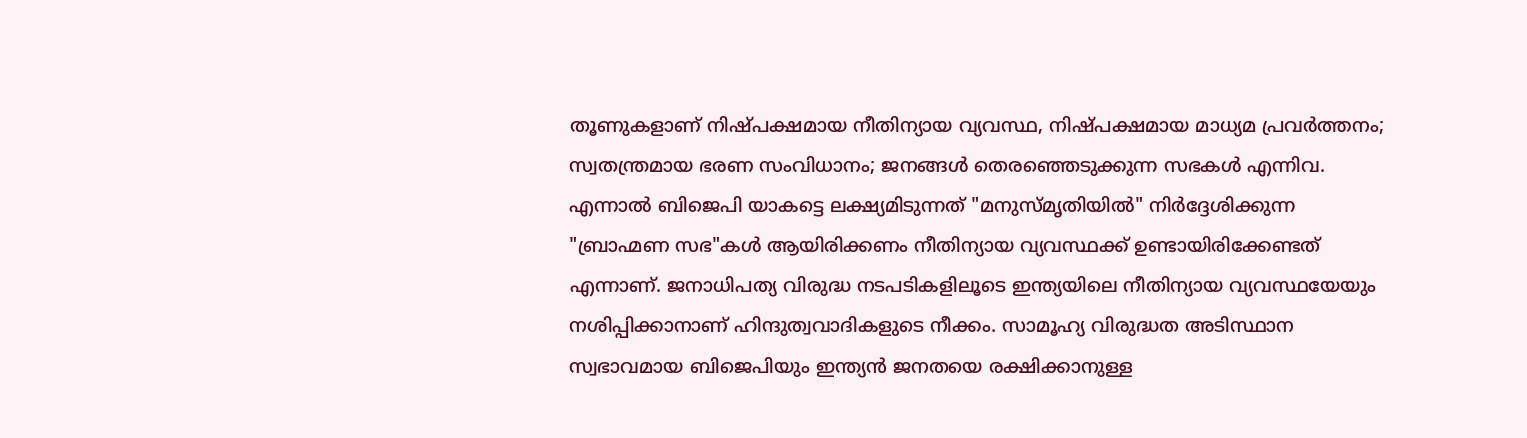തൂണുകളാണ് നിഷ്പക്ഷമായ നീതിന്യായ വ്യവസ്ഥ, നിഷ്പക്ഷമായ മാധ്യമ പ്രവർത്തനം; സ്വതന്ത്രമായ ഭരണ സംവിധാനം; ജനങ്ങൾ തെരഞ്ഞെടുക്കുന്ന സഭകൾ എന്നിവ. എന്നാൽ ബിജെപി യാകട്ടെ ലക്ഷ്യമിടുന്നത് "മനുസ്മൃതിയിൽ" നിർദ്ദേശിക്കുന്ന "ബ്രാഹ്മണ സഭ"കൾ ആയിരിക്കണം നീതിന്യായ വ്യവസ്ഥക്ക് ഉണ്ടായിരിക്കേണ്ടത് എന്നാണ്. ജനാധിപത്യ വിരുദ്ധ നടപടികളിലൂടെ ഇന്ത്യയിലെ നീതിന്യായ വ്യവസ്ഥയേയും നശിപ്പിക്കാനാണ് ഹിന്ദുത്വവാദികളുടെ നീക്കം. സാമൂഹ്യ വിരുദ്ധത അടിസ്ഥാന സ്വഭാവമായ ബിജെപിയും ഇന്ത്യൻ ജനതയെ രക്ഷിക്കാനുള്ള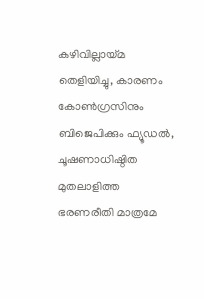കഴിവില്ലായ്മ തെളിയിച്ചു, കാരണം കോൺഗ്രസിനും ബിജെപിക്കും ഫ്യൂഡൽ, ചൂഷണാധിഷ്ഠിത മുതലാളിത്ത ഭരണരീതി മാത്രമേ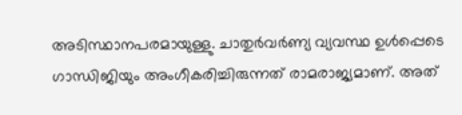അടിസ്ഥാനപരമായുള്ളു. ചാതുർവർണ്യ വ്യവസ്ഥ ഉൾപ്പെടെ ഗാന്ധിജിയും അംഗീകരിച്ചിരുന്നത് രാമരാജ്യമാണ്. അത്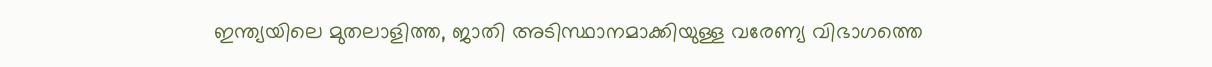ഇന്ത്യയിലെ മുതലാളിത്ത, ജാതി അടിസ്ഥാനമാക്കിയുള്ള വരേണ്യ വിഭാഗത്തെ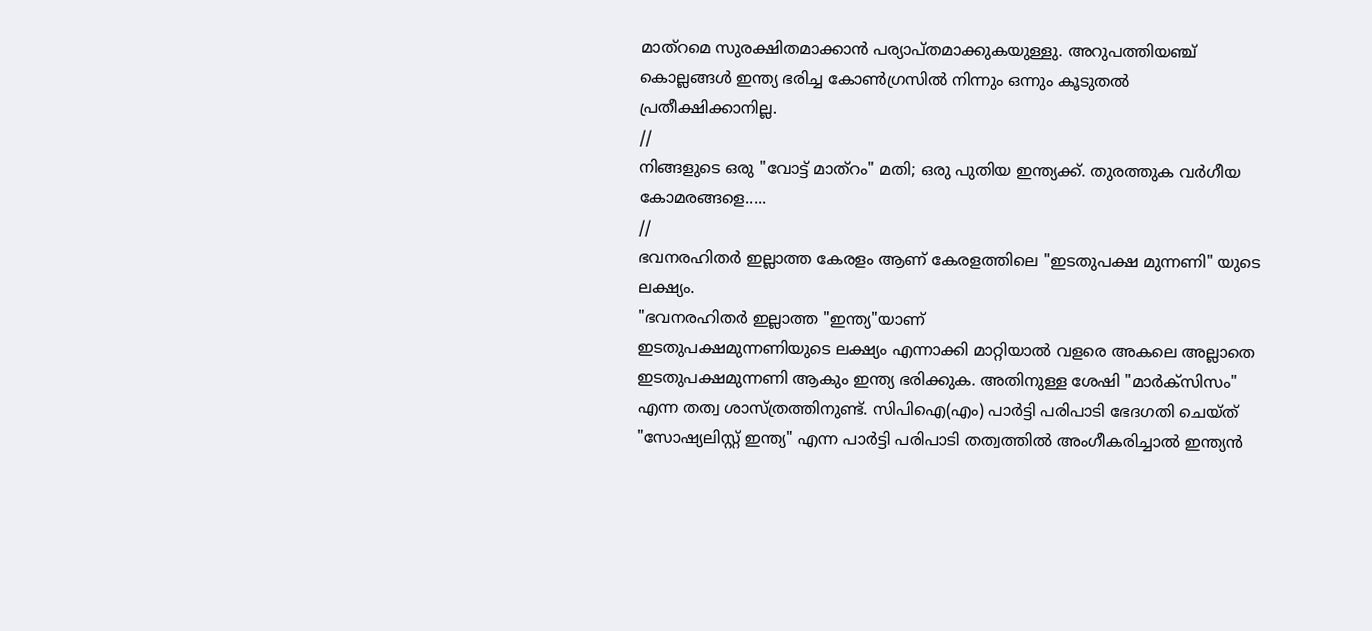മാത്റമെ സുരക്ഷിതമാക്കാൻ പര്യാപ്തമാക്കുകയുള്ളു. അറുപത്തിയഞ്ച് കൊല്ലങ്ങൾ ഇന്ത്യ ഭരിച്ച കോൺഗ്രസിൽ നിന്നും ഒന്നും കൂടുതൽ പ്രതീക്ഷിക്കാനില്ല.
//
നിങ്ങളുടെ ഒരു "വോട്ട് മാത്റം" മതി; ഒരു പുതിയ ഇന്ത്യക്ക്. തുരത്തുക വർഗീയ കോമരങ്ങളെ.....
//
ഭവനരഹിതർ ഇല്ലാത്ത കേരളം ആണ് കേരളത്തിലെ "ഇടതുപക്ഷ മുന്നണി" യുടെ ലക്ഷ്യം.
"ഭവനരഹിതർ ഇല്ലാത്ത "ഇന്ത്യ"യാണ്
ഇടതുപക്ഷമുന്നണിയുടെ ലക്ഷ്യം എന്നാക്കി മാറ്റിയാൽ വളരെ അകലെ അല്ലാതെ ഇടതുപക്ഷമുന്നണി ആകും ഇന്ത്യ ഭരിക്കുക. അതിനുള്ള ശേഷി "മാർക്സിസം" എന്ന തത്വ ശാസ്ത്രത്തിനുണ്ട്. സിപിഐ(എം) പാർട്ടി പരിപാടി ഭേദഗതി ചെയ്ത് "സോഷ്യലിസ്റ്റ് ഇന്ത്യ" എന്ന പാർട്ടി പരിപാടി തത്വത്തിൽ അംഗീകരിച്ചാൽ ഇന്ത്യൻ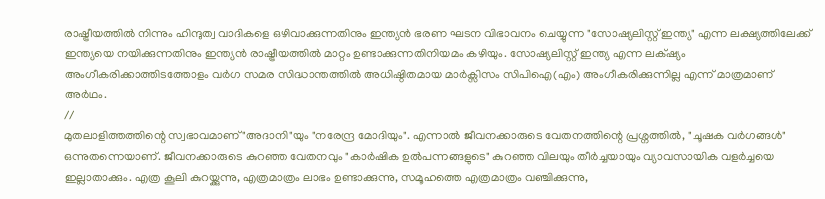രാഷ്ട്രീയത്തിൽ നിന്നും ഹിന്ദുത്വ വാദികളെ ഒഴിവാക്കുന്നതിനും ഇന്ത്യൻ ഭരണ ഘടന വിഭാവനം ചെയ്യുന്ന "സോഷ്യലിസ്റ്റ് ഇന്ത്യ" എന്ന ലക്ഷ്യത്തിലേക്ക് ഇന്ത്യയെ നയിക്കുന്നതിനും ഇന്ത്യൻ രാഷ്ട്രീയത്തിൽ മാറ്റം ഉണ്ടാക്കുന്നതിനിയമം കഴിയും. സോഷ്യലിസ്റ്റ് ഇന്ത്യ എന്ന ലക്‌ഷ്യം അംഗീകരിക്കാത്തിടത്തോളം വർഗ സമര സിദ്ധാന്തത്തിൽ അധിഷ്ഠിതമായ മാർക്സിസം സിപിഐ(എം) അംഗീകരിക്കുന്നില്ല എന്ന് മാത്രമാണ് അർഥം.
//
മുതലാളിത്തത്തിന്റെ സ്വഭാവമാണ് "അദാനി"യും "നരേന്ദ്ര മോദിയും". എന്നാൽ ജീവനക്കാരുടെ വേതനത്തിന്റെ പ്രശ്നത്തിൽ, "ചൂഷക വർഗങ്ങൾ" ഒന്നുതന്നെയാണ്. ജീവനക്കാരുടെ കുറഞ്ഞ വേതനവും "കാർഷിക ഉൽപന്നങ്ങളുടെ" കുറഞ്ഞ വിലയും തീർച്ചയായും വ്യാവസായിക വളർച്ചയെ ഇല്ലാതാക്കും. എത്ര കൂലി കുറയ്ക്കുന്നു, എത്രമാത്രം ലാഭം ഉണ്ടാക്കുന്നു, സമൂഹത്തെ എത്രമാത്രം വഞ്ചിക്കുന്നു,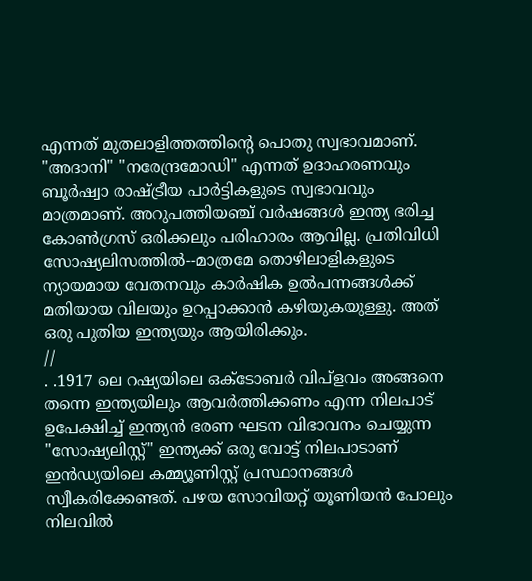എന്നത് മുതലാളിത്തത്തിന്റെ പൊതു സ്വഭാവമാണ്. "അദാനി" "നരേന്ദ്രമോഡി" എന്നത് ഉദാഹരണവും ബൂർഷ്വാ രാഷ്ട്രീയ പാർട്ടികളുടെ സ്വഭാവവും മാത്രമാണ്. അറുപത്തിയഞ്ച് വർഷങ്ങൾ ഇന്ത്യ ഭരിച്ച കോൺഗ്രസ് ഒരിക്കലും പരിഹാരം ആവില്ല. പ്രതിവിധി സോഷ്യലിസത്തിൽ--മാത്രമേ തൊഴിലാളികളുടെ ന്യായമായ വേതനവും കാർഷിക ഉൽപന്നങ്ങൾക്ക് മതിയായ വിലയും ഉറപ്പാക്കാൻ കഴിയുകയുള്ളു. അത് ഒരു പുതിയ ഇന്ത്യയും ആയിരിക്കും.
//
. .1917 ലെ റഷ്യയിലെ ഒക്ടോബർ വിപ്ളവം അങ്ങനെ തന്നെ ഇന്ത്യയിലും ആവർത്തിക്കണം എന്ന നിലപാട് ഉപേക്ഷിച്ച് ഇന്ത്യൻ ഭരണ ഘടന വിഭാവനം ചെയ്യുന്ന "സോഷ്യലിസ്റ്റ്" ഇന്ത്യക്ക് ഒരു വോട്ട് നിലപാടാണ് ഇൻഡ്യയിലെ കമ്മ്യൂണിസ്റ്റ് പ്രസ്ഥാനങ്ങൾ സ്വീകരിക്കേണ്ടത്. പഴയ സോവിയറ്റ് യൂണിയൻ പോലും നിലവിൽ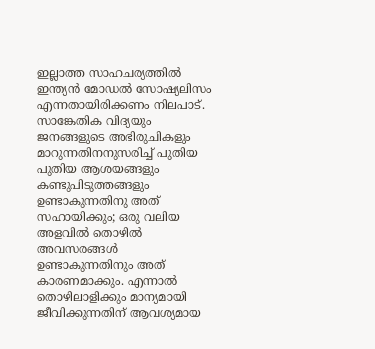ഇല്ലാത്ത സാഹചര്യത്തിൽ ഇന്ത്യൻ മോഡൽ സോഷ്യലിസം എന്നതായിരിക്കണം നിലപാട്. സാങ്കേതിക വിദ്യയും ജനങ്ങളുടെ അഭിരുചികളും മാറുന്നതിനനുസരിച്ച് പുതിയ പുതിയ ആശയങ്ങളും കണ്ടുപിടുത്തങ്ങളും ഉണ്ടാകുന്നതിനു അത് സഹായിക്കും; ഒരു വലിയ അളവിൽ തൊഴിൽ അവസരങ്ങൾ ഉണ്ടാകുന്നതിനും അത് കാരണമാക്കും. എന്നാൽ തൊഴിലാളിക്കും മാന്യമായി ജീവിക്കുന്നതിന് ആവശ്യമായ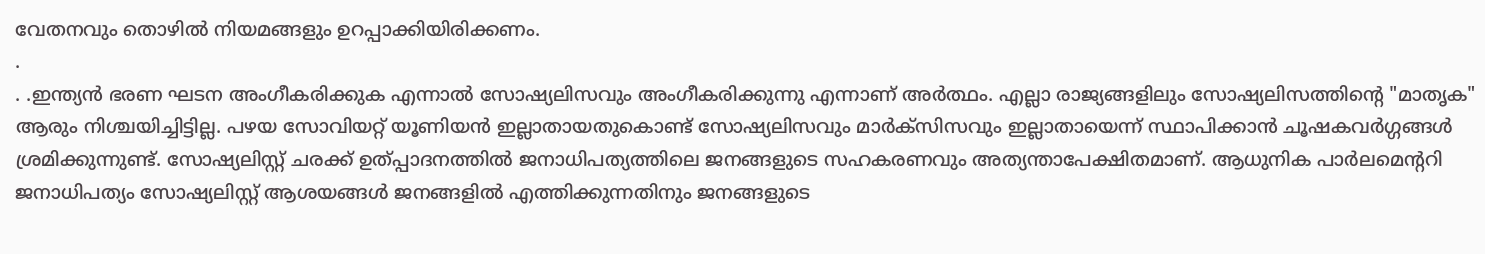വേതനവും തൊഴിൽ നിയമങ്ങളും ഉറപ്പാക്കിയിരിക്കണം.
.
. .ഇന്ത്യൻ ഭരണ ഘടന അംഗീകരിക്കുക എന്നാൽ സോഷ്യലിസവും അംഗീകരിക്കുന്നു എന്നാണ് അർത്ഥം. എല്ലാ രാജ്യങ്ങളിലും സോഷ്യലിസത്തിന്റെ "മാതൃക" ആരും നിശ്ചയിച്ചിട്ടില്ല. പഴയ സോവിയറ്റ് യൂണിയൻ ഇല്ലാതായതുകൊണ്ട്‌ സോഷ്യലിസവും മാർക്സിസവും ഇല്ലാതായെന്ന് സ്ഥാപിക്കാൻ ചൂഷകവർഗ്ഗങ്ങൾ ശ്രമിക്കുന്നുണ്ട്. സോഷ്യലിസ്റ്റ് ചരക്ക് ഉത്പ്പാദനത്തിൽ ജനാധിപത്യത്തിലെ ജനങ്ങളുടെ സഹകരണവും അത്യന്താപേക്ഷിതമാണ്. ആധുനിക പാർലമെന്ററി ജനാധിപത്യം സോഷ്യലിസ്റ്റ് ആശയങ്ങൾ ജനങ്ങളിൽ എത്തിക്കുന്നതിനും ജനങ്ങളുടെ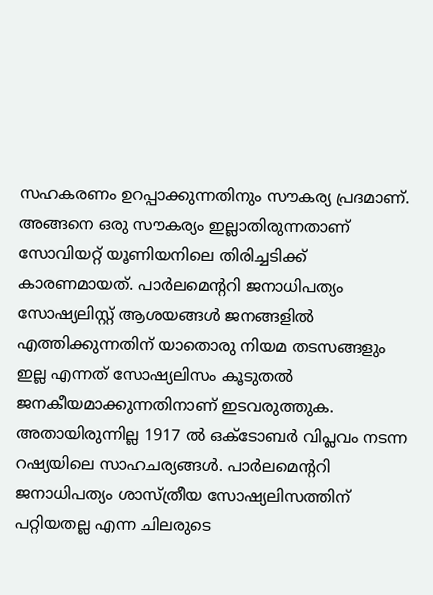സഹകരണം ഉറപ്പാക്കുന്നതിനും സൗകര്യ പ്രദമാണ്. അങ്ങനെ ഒരു സൗകര്യം ഇല്ലാതിരുന്നതാണ് സോവിയറ്റ് യൂണിയനിലെ തിരിച്ചടിക്ക് കാരണമായത്‌. പാർലമെന്ററി ജനാധിപത്യം സോഷ്യലിസ്റ്റ് ആശയങ്ങൾ ജനങ്ങളിൽ എത്തിക്കുന്നതിന് യാതൊരു നിയമ തടസങ്ങളും ഇല്ല എന്നത് സോഷ്യലിസം കൂടുതൽ ജനകീയമാക്കുന്നതിനാണ് ഇടവരുത്തുക. അതായിരുന്നില്ല 1917 ൽ ഒക്ടോബർ വിപ്ലവം നടന്ന റഷ്യയിലെ സാഹചര്യങ്ങൾ. പാർലമെന്ററി ജനാധിപത്യം ശാസ്ത്രീയ സോഷ്യലിസത്തിന് പറ്റിയതല്ല എന്ന ചിലരുടെ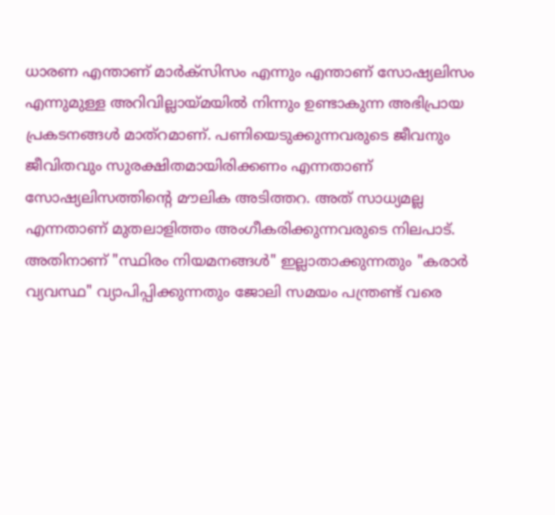ധാരണ എന്താണ് മാർക്സിസം എന്നും എന്താണ് സോഷ്യലിസം എന്നുമുള്ള അറിവില്ലായ്മയിൽ നിന്നും ഉണ്ടാകുന്ന അഭിപ്രായ പ്രകടനങ്ങൾ മാത്റമാണ്. പണിയെടുക്കുന്നവരുടെ ജീവനും ജീവിതവും സുരക്ഷിതമായിരിക്കണം എന്നതാണ് സോഷ്യലിസത്തിന്റെ മൗലിക അടിത്തറ. അത് സാധ്യമല്ല എന്നതാണ് മുതലാളിത്തം അംഗീകരിക്കുന്നവരുടെ നിലപാട്. അതിനാണ് "സ്ഥിരം നിയമനങ്ങൾ" ഇല്ലാതാക്കുന്നതും "കരാർ വ്യവസ്ഥ" വ്യാപിപ്പിക്കുന്നതും ജോലി സമയം പന്ത്രണ്ട് വരെ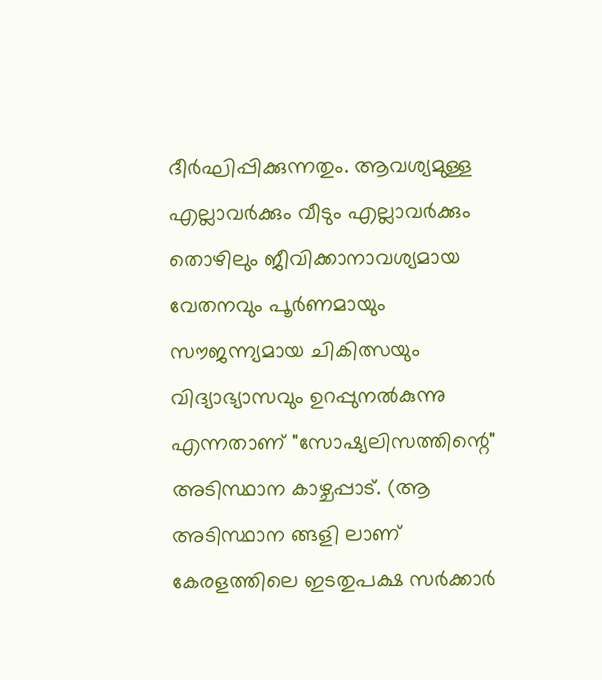ദീർഘിപ്പിക്കുന്നതും. ആവശ്യമുള്ള എല്ലാവർക്കും വീടും എല്ലാവർക്കും തൊഴിലും ജീവിക്കാനാവശ്യമായ വേതനവും പൂർണമായും സൗജന്ന്യമായ ചികിത്സയും വിദ്യാഭ്യാസവും ഉറപ്പുനൽകുന്നു എന്നതാണ് "സോഷ്യലിസത്തിന്റെ" അടിസ്ഥാന കാഴ്ചപ്പാട്. (ആ അടിസ്ഥാന ങ്ങളി ലാണ് കേരളത്തിലെ ഇടതുപക്ഷ സർക്കാർ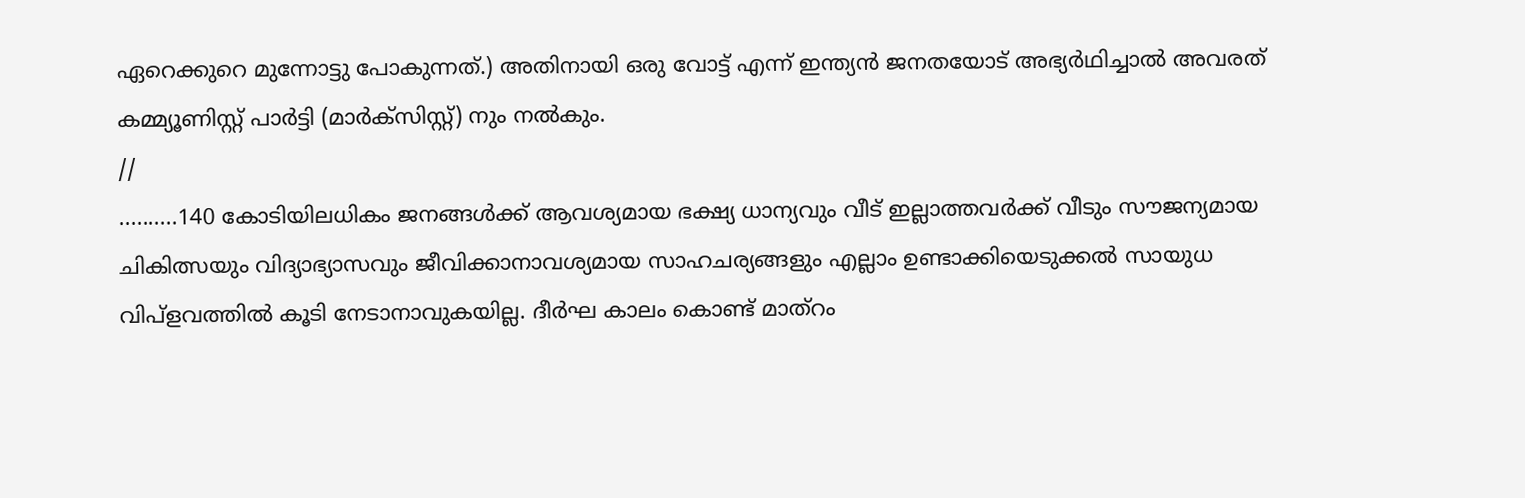ഏറെക്കുറെ മുന്നോട്ടു പോകുന്നത്.) അതിനായി ഒരു വോട്ട് എന്ന് ഇന്ത്യൻ ജനതയോട് അഭ്യർഥിച്ചാൽ അവരത് കമ്മ്യൂണിസ്റ്റ് പാർട്ടി (മാർക്സിസ്റ്റ്) നും നൽകും.
//
..........140 കോടിയിലധികം ജനങ്ങൾക്ക്‌ ആവശ്യമായ ഭക്ഷ്യ ധാന്യവും വീട് ഇല്ലാത്തവർക്ക് വീടും സൗജന്യമായ ചികിത്സയും വിദ്യാഭ്യാസവും ജീവിക്കാനാവശ്യമായ സാഹചര്യങ്ങളും എല്ലാം ഉണ്ടാക്കിയെടുക്കൽ സായുധ വിപ്ളവത്തിൽ കൂടി നേടാനാവുകയില്ല. ദീർഘ കാലം കൊണ്ട് മാത്റം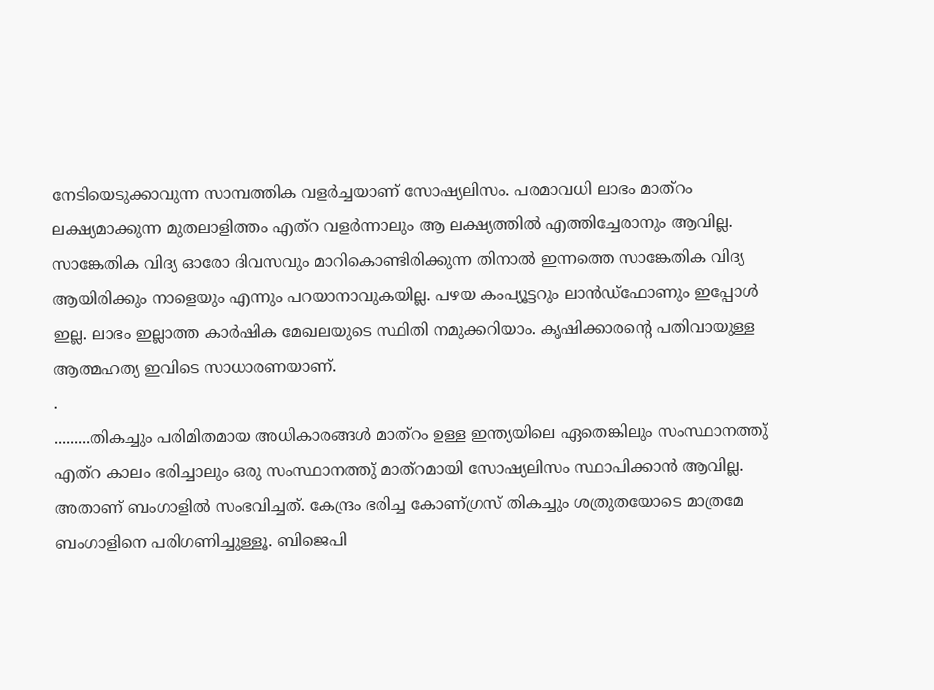നേടിയെടുക്കാവുന്ന സാമ്പത്തിക വളർച്ചയാണ് സോഷ്യലിസം. പരമാവധി ലാഭം മാത്റം ലക്ഷ്യമാക്കുന്ന മുതലാളിത്തം എത്റ വളർന്നാലും ആ ലക്ഷ്യത്തിൽ എത്തിച്ചേരാനും ആവില്ല. സാങ്കേതിക വിദ്യ ഓരോ ദിവസവും മാറികൊണ്ടിരിക്കുന്ന തിനാൽ ഇന്നത്തെ സാങ്കേതിക വിദ്യ ആയിരിക്കും നാളെയും എന്നും പറയാനാവുകയില്ല. പഴയ കംപ്യൂട്ടറും ലാൻഡ്ഫോണും ഇപ്പോൾ ഇല്ല. ലാഭം ഇല്ലാത്ത കാർഷിക മേഖലയുടെ സ്ഥിതി നമുക്കറിയാം. കൃഷിക്കാരന്റെ പതിവായുള്ള ആത്മഹത്യ ഇവിടെ സാധാരണയാണ്.
.
.........തികച്ചും പരിമിതമായ അധികാരങ്ങൾ മാത്റം ഉള്ള ഇന്ത്യയിലെ ഏതെങ്കിലും സംസ്ഥാനത്തു് എത്റ കാലം ഭരിച്ചാലും ഒരു സംസ്ഥാനത്തു് മാത്റമായി സോഷ്യലിസം സ്ഥാപിക്കാൻ ആവില്ല. അതാണ് ബംഗാളിൽ സംഭവിച്ചത്. കേന്ദ്രം ഭരിച്ച കോണ്ഗ്രസ് തികച്ചും ശത്രുതയോടെ മാത്രമേ ബംഗാളിനെ പരിഗണിച്ചുള്ളൂ. ബിജെപി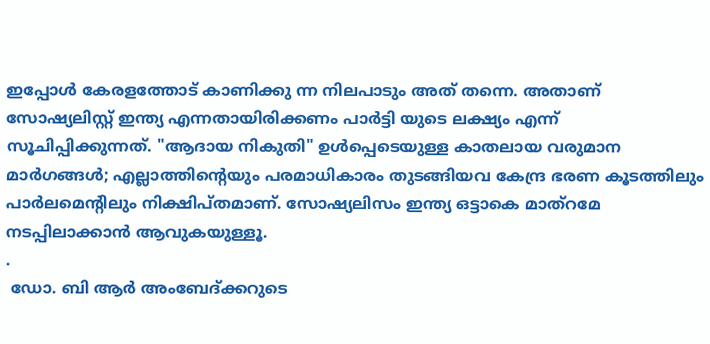ഇപ്പോൾ കേരളത്തോട് കാണിക്കു ന്ന നിലപാടും അത് തന്നെ. അതാണ്‌ സോഷ്യലിസ്റ്റ് ഇന്ത്യ എന്നതായിരിക്കണം പാർട്ടി യുടെ ലക്ഷ്യം എന്ന് സൂചിപ്പിക്കുന്നത്. "ആദായ നികുതി" ഉൾപ്പെടെയുള്ള കാതലായ വരുമാന മാർഗങ്ങൾ; എല്ലാത്തിന്റെയും പരമാധികാരം തുടങ്ങിയവ കേന്ദ്ര ഭരണ കൂടത്തിലും പാർലമെന്റിലും നിക്ഷിപ്തമാണ്. സോഷ്യലിസം ഇന്ത്യ ഒട്ടാകെ മാത്റമേ നടപ്പിലാക്കാൻ ആവുകയുള്ളൂ.
.
 ഡോ. ബി ആർ അംബേദ്ക്കറുടെ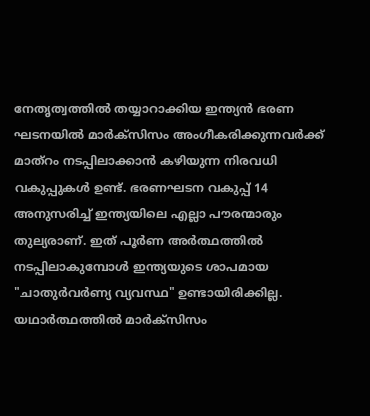നേതൃത്വത്തിൽ തയ്യാറാക്കിയ ഇന്ത്യൻ ഭരണ ഘടനയിൽ മാർക്സിസം അംഗീകരിക്കുന്നവർക്ക് മാത്റം നടപ്പിലാക്കാൻ കഴിയുന്ന നിരവധി വകുപ്പുകൾ ഉണ്ട്. ഭരണഘടന വകുപ്പ് 14 അനുസരിച്ച് ഇന്ത്യയിലെ എല്ലാ പൗരന്മാരും തുല്യരാണ്. ഇത് പൂർണ അർത്ഥത്തിൽ നടപ്പിലാകുമ്പോൾ ഇന്ത്യയുടെ ശാപമായ "ചാതുർവർണ്യ വ്യവസ്ഥ" ഉണ്ടായിരിക്കില്ല. യഥാർത്ഥത്തിൽ മാർക്സിസം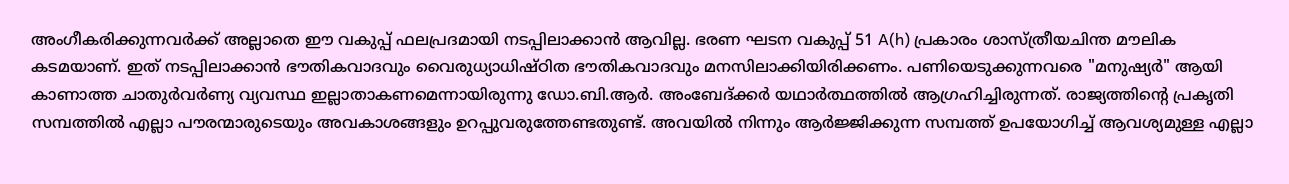അംഗീകരിക്കുന്നവർക്ക്‌ അല്ലാതെ ഈ വകുപ്പ് ഫലപ്രദമായി നടപ്പിലാക്കാൻ ആവില്ല. ഭരണ ഘടന വകുപ്പ് 51 A(h) പ്രകാരം ശാസ്ത്രീയചിന്ത മൗലിക കടമയാണ്. ഇത് നടപ്പിലാക്കാൻ ഭൗതികവാദവും വൈരുധ്യാധിഷ്ഠിത ഭൗതികവാദവും മനസിലാക്കിയിരിക്കണം. പണിയെടുക്കുന്നവരെ "മനുഷ്യർ" ആയി കാണാത്ത ചാതുർവർണ്യ വ്യവസ്ഥ ഇല്ലാതാകണമെന്നായിരുന്നു ഡോ.ബി.ആർ. അംബേദ്ക്കർ യഥാർത്ഥത്തിൽ ആഗ്രഹിച്ചിരുന്നത്. രാജ്യത്തിന്റെ പ്രകൃതി സമ്പത്തിൽ എല്ലാ പൗരന്മാരുടെയും അവകാശങ്ങളും ഉറപ്പുവരുത്തേണ്ടതുണ്ട്. അവയിൽ നിന്നും ആർജ്ജിക്കുന്ന സമ്പത്ത് ഉപയോഗിച്ച് ആവശ്യമുള്ള എല്ലാ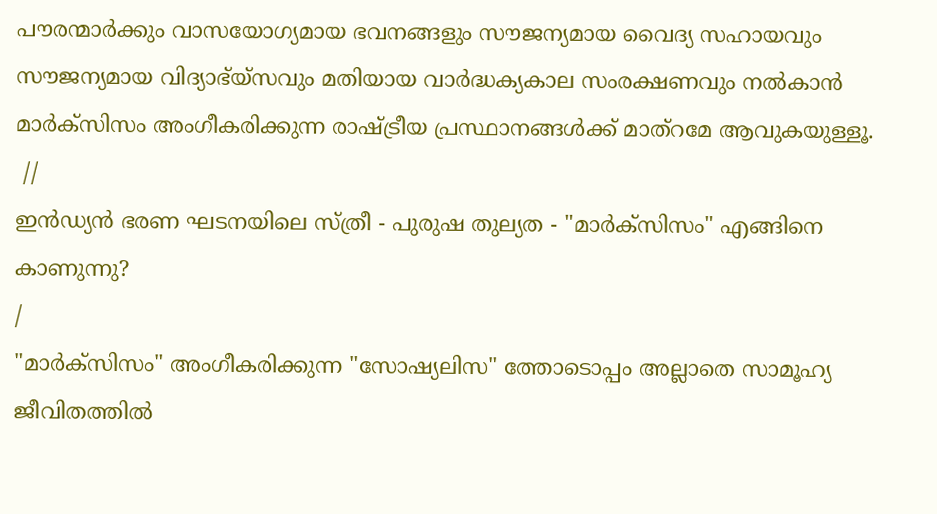പൗരന്മാർക്കും വാസയോഗ്യമായ ഭവനങ്ങളും സൗജന്യമായ വൈദ്യ സഹായവും സൗജന്യമായ വിദ്യാഭ്യ്സവും മതിയായ വാർദ്ധക്യകാല സംരക്ഷണവും നൽകാൻ മാർക്സിസം അംഗീകരിക്കുന്ന രാഷ്ട്രീയ പ്രസ്ഥാനങ്ങൾക്ക് മാത്റമേ ആവുകയുള്ളൂ.
 //
ഇൻഡ്യൻ ഭരണ ഘടനയിലെ സ്ത്രീ - പുരുഷ തുല്യത - "മാർക്സിസം" എങ്ങിനെ കാണുന്നു?
/
"മാർക്സിസം" അംഗീകരിക്കുന്ന "സോഷ്യലിസ" ത്തോടൊപ്പം അല്ലാതെ സാമൂഹ്യ ജീവിതത്തിൽ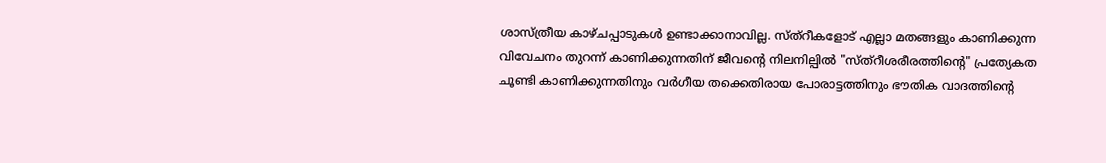ശാസ്ത്രീയ കാഴ്ചപ്പാടുകൾ ഉണ്ടാക്കാനാവില്ല. സ്ത്റീകളോട് എല്ലാ മതങ്ങളും കാണിക്കുന്ന വിവേചനം തുറന്ന് കാണിക്കുന്നതിന് ജീവന്റെ നിലനില്പിൽ "സ്ത്റീശരീരത്തിന്റെ" പ്രത്യേകത ചൂണ്ടി കാണിക്കുന്നതിനും വർഗീയ തക്കെതിരായ പോരാട്ടത്തിനും ഭൗതിക വാദത്തിന്റെ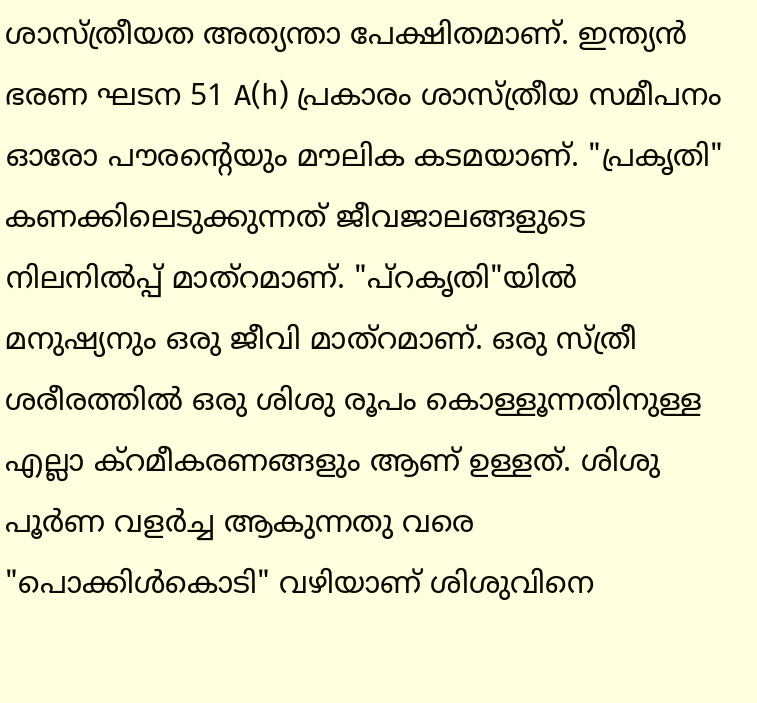ശാസ്ത്രീയത അത്യന്താ പേക്ഷിതമാണ്. ഇന്ത്യൻ ഭരണ ഘടന 51 A(h) പ്രകാരം ശാസ്ത്രീയ സമീപനം ഓരോ പൗരന്റെയും മൗലിക കടമയാണ്. "പ്രകൃതി" കണക്കിലെടുക്കുന്നത് ജീവജാലങ്ങളുടെ നിലനിൽപ്പ് മാത്റമാണ്. "പ്റകൃതി"യിൽ മനുഷ്യനും ഒരു ജീവി മാത്റമാണ്. ഒരു സ്ത്രീ ശരീരത്തിൽ ഒരു ശിശു രൂപം കൊള്ളൂന്നതിനുള്ള എല്ലാ ക്റമീകരണങ്ങളും ആണ് ഉള്ളത്. ശിശു പൂർണ വളർച്ച ആകുന്നതു വരെ "പൊക്കിൾകൊടി" വഴിയാണ് ശിശുവിനെ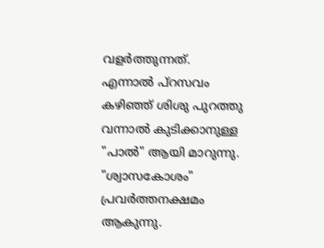വളർത്തുന്നത്. എന്നാൽ പ്റസവം കഴിഞ്ഞ് ശിശു പുറത്തു വന്നാൽ കുടിക്കാനുള്ള "പാൽ" ആയി മാറുന്നു. "ശ്വാസകോശം" പ്രവർത്തനക്ഷമം ആകുന്നു.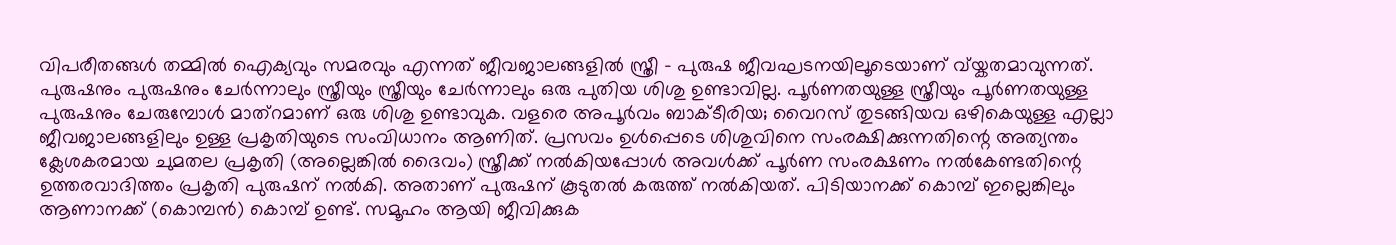വിപരീതങ്ങൾ തമ്മിൽ ഐക്യവും സമരവും എന്നത് ജീവജാലങ്ങളിൽ സ്ത്രീ - പുരുഷ ജീവഘടനയിലൂടെയാണ് വ്യ്കതമാവുന്നത്. പുരുഷനും പുരുഷനും ചേർന്നാലും സ്ത്രീയും സ്ത്രീയും ചേർന്നാലും ഒരു പുതിയ ശിശു ഉണ്ടാവില്ല. പൂർണതയുള്ള സ്ത്രീയും പൂർണതയുള്ള പുരുഷനും ചേരുമ്പോൾ മാത്റമാണ് ഒരു ശിശു ഉണ്ടാവുക. വളരെ അപൂർവം ബാക്ടീരിയ; വൈറസ് തുടങ്ങിയവ ഒഴികെയുള്ള എല്ലാ ജീവജാലങ്ങളിലും ഉള്ള പ്രകൃതിയുടെ സംവിധാനം ആണിത്. പ്രസവം ഉൾപ്പെടെ ശിശുവിനെ സംരക്ഷിക്കുന്നതിന്റെ അത്യന്തം ക്ലേശകരമായ ചുമതല പ്രകൃതി (അല്ലെങ്കിൽ ദൈവം) സ്ത്രീക്ക് നൽകിയപ്പോൾ അവൾക്ക് പൂർണ സംരക്ഷണം നൽകേണ്ടതിന്റെ ഉത്തരവാദിത്തം പ്രകൃതി പുരുഷന് നൽകി. അതാണ് പുരുഷന് കൂടുതൽ കരുത്ത് നൽകിയത്. പിടിയാനക്ക് കൊമ്പ് ഇല്ലെങ്കിലും ആണാനക്ക് (കൊമ്പൻ) കൊമ്പ് ഉണ്ട്. സമൂഹം ആയി ജീവിക്കുക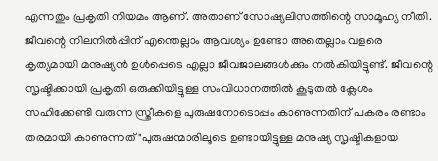എന്നതും പ്രകൃതി നിയമം ആണ്. അതാണ് സോഷ്യലിസത്തിന്റെ സാമൂഹ്യ നീതി. ജീവന്റെ നിലനിൽപ്പിന് എന്തെല്ലാം ആവശ്യം ഉണ്ടോ അതെല്ലാം വളരെ കൃത്യമായി മനുഷ്യൻ ഉൾപ്പെടെ എല്ലാ ജീവജാലങ്ങൾക്കും നൽകിയിട്ടുണ്ട്. ജീവന്റെ സൃഷ്ടിക്കായി പ്രകൃതി ഒരുക്കിയിട്ടുള്ള സംവിധാനത്തിൽ കൂടുതൽ ക്ലേശം സഹിക്കേണ്ടി വരുന്ന സ്ത്രീകളെ പുരുഷനോടൊപ്പം കാണുന്നതിന് പകരം രണ്ടാം തരമായി കാണുന്നത് "പുരുഷന്മാരിലൂടെ ഉണ്ടായിട്ടുള്ള മനുഷ്യ സൃഷ്ടികളായ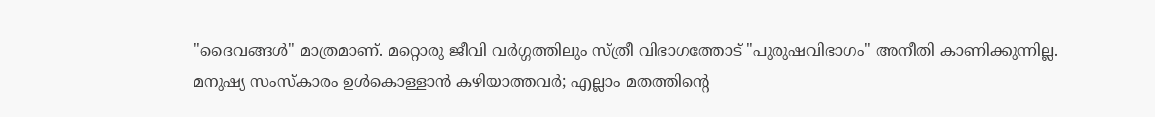"ദൈവങ്ങൾ" മാത്രമാണ്. മറ്റൊരു ജീവി വർഗ്ഗത്തിലും സ്ത്രീ വിഭാഗത്തോട് "പുരുഷവിഭാഗം" അനീതി കാണിക്കുന്നില്ല. മനുഷ്യ സംസ്കാരം ഉൾകൊള്ളാൻ കഴിയാത്തവർ; എല്ലാം മതത്തിന്റെ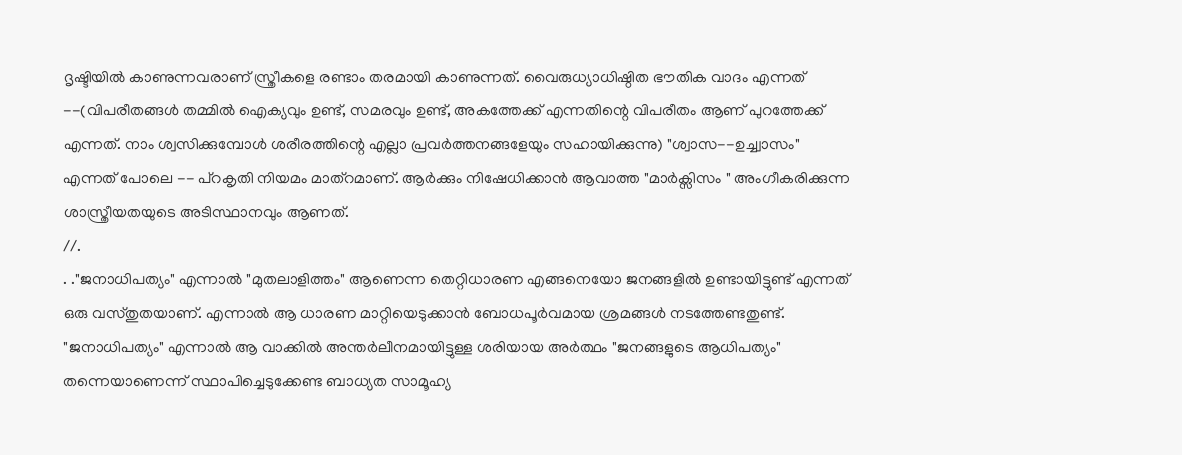ദൃഷ്ടിയിൽ കാണുന്നവരാണ് സ്ത്രീകളെ രണ്ടാം തരമായി കാണുന്നത്. വൈരുധ്യാധിഷ്ഠിത ഭൗതിക വാദം എന്നത് --(വിപരീതങ്ങൾ തമ്മിൽ ഐക്യവും ഉണ്ട്, സമരവും ഉണ്ട്, അകത്തേക്ക് എന്നതിന്റെ വിപരീതം ആണ് പുറത്തേക്ക് എന്നത്. നാം ശ്വസിക്കുമ്പോൾ ശരീരത്തിന്റെ എല്ലാ പ്രവർത്തനങ്ങളേയും സഹായിക്കുന്നു) "ശ്വാസ--ഉച്ച്വാസം" എന്നത് പോലെ -- പ്റകൃതി നിയമം മാത്റമാണ്. ആർക്കും നിഷേധിക്കാൻ ആവാത്ത "മാർക്സിസം " അംഗീകരിക്കുന്ന ശാസ്ത്രീയതയുടെ അടിസ്ഥാനവും ആണത്.
//.
. ."ജനാധിപത്യം" എന്നാൽ "മുതലാളിത്തം" ആണെന്ന തെറ്റിധാരണ എങ്ങനെയോ ജനങ്ങളിൽ ഉണ്ടായിട്ടുണ്ട് എന്നത് ഒരു വസ്തുതയാണ്. എന്നാൽ ആ ധാരണ മാറ്റിയെടുക്കാൻ ബോധപൂർവമായ ശ്രമങ്ങൾ നടത്തേണ്ടതുണ്ട്. "ജനാധിപത്യം" എന്നാൽ ആ വാക്കിൽ അന്തർലീനമായിട്ടുള്ള ശരിയായ അർത്ഥം "ജനങ്ങളുടെ ആധിപത്യം" തന്നെയാണെന്ന് സ്ഥാപിച്ചെടുക്കേണ്ട ബാധ്യത സാമൂഹ്യ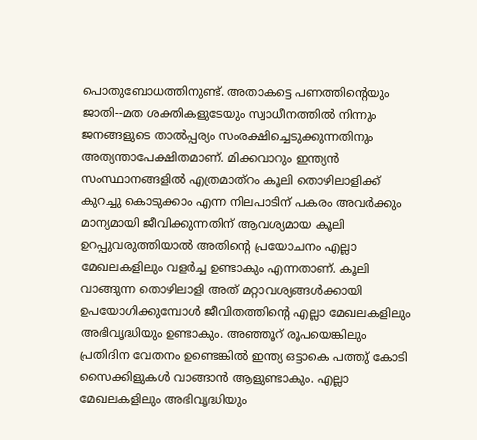പൊതുബോധത്തിനുണ്ട്. അതാകട്ടെ പണത്തിന്റെയും ജാതി--മത ശക്തികളുടേയും സ്വാധീനത്തിൽ നിന്നും ജനങ്ങളുടെ താൽപ്പര്യം സംരക്ഷിച്ചെടുക്കുന്നതിനും അത്യന്താപേക്ഷിതമാണ്. മിക്കവാറും ഇന്ത്യൻ സംസ്ഥാനങ്ങളിൽ എത്രമാത്റം കൂലി തൊഴിലാളിക്ക് കുറച്ചു കൊടുക്കാം എന്ന നിലപാടിന് പകരം അവർക്കും മാന്യമായി ജീവിക്കുന്നതിന് ആവശ്യമായ കൂലി ഉറപ്പുവരുത്തിയാൽ അതിന്റെ പ്രയോചനം എല്ലാ മേഖലകളിലും വളർച്ച ഉണ്ടാകും എന്നതാണ്. കൂലി വാങ്ങുന്ന തൊഴിലാളി അത് മറ്റാവശ്യങ്ങൾക്കായി ഉപയോഗിക്കുമ്പോൾ ജീവിതത്തിന്റെ എല്ലാ മേഖലകളിലും അഭിവൃദ്ധിയും ഉണ്ടാകും. അഞ്ഞൂറ് രൂപയെങ്കിലും പ്രതിദിന വേതനം ഉണ്ടെങ്കിൽ ഇന്ത്യ ഒട്ടാകെ പത്തു് കോടി സൈക്കിളുകൾ വാങ്ങാൻ ആളുണ്ടാകും. എല്ലാ മേഖലകളിലും അഭിവൃദ്ധിയും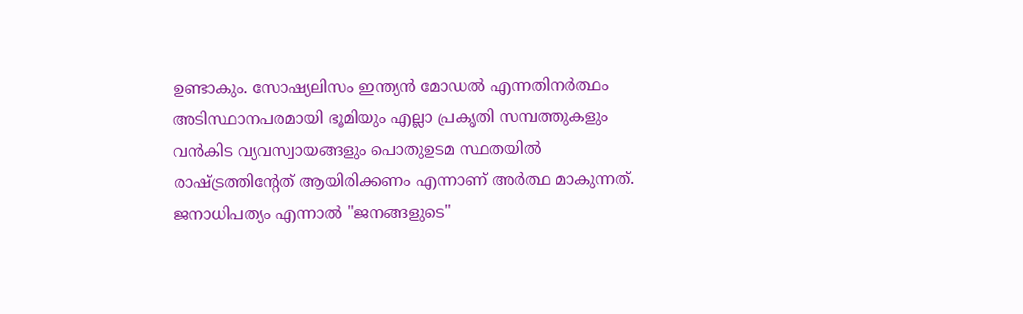ഉണ്ടാകും. സോഷ്യലിസം ഇന്ത്യൻ മോഡൽ എന്നതിനർത്ഥം അടിസ്ഥാനപരമായി ഭൂമിയും എല്ലാ പ്രകൃതി സമ്പത്തുകളും വൻകിട വ്യവസ്വായങ്ങളും പൊതുഉടമ സ്ഥതയിൽ രാഷ്ട്രത്തിന്റേത് ആയിരിക്കണം എന്നാണ് അർത്ഥ മാകുന്നത്. ജനാധിപത്യം എന്നാൽ "ജനങ്ങളുടെ"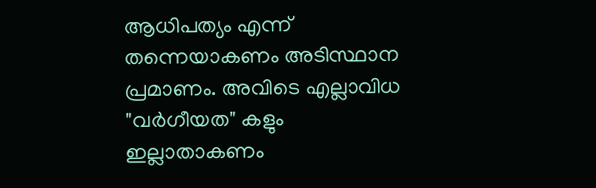ആധിപത്യം എന്ന് തന്നെയാകണം അടിസ്ഥാന പ്രമാണം. അവിടെ എല്ലാവിധ "വർഗീയത" കളും ഇല്ലാതാകണം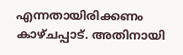എന്നതായിരിക്കണം കാഴ്ചപ്പാട്. അതിനായി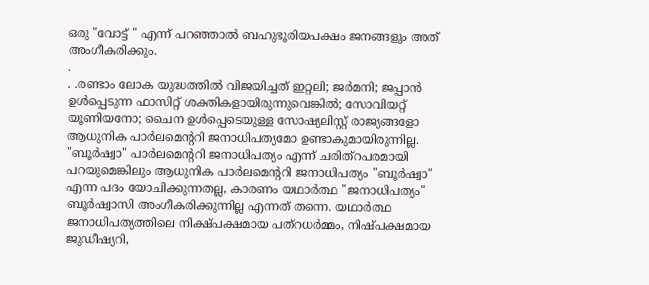ഒരു "വോട്ട് " എന്ന് പറഞ്ഞാൽ ബഹുഭൂരിയപക്ഷം ജനങ്ങളും അത് അംഗീകരിക്കും.
.
. .രണ്ടാം ലോക യുദ്ധത്തിൽ വിജയിച്ചത് ഇറ്റലി; ജർമനി; ജപ്പാൻ ഉൾപ്പെടുന്ന ഫാസിറ്റ് ശക്തികളായിരുന്നുവെങ്കിൽ; സോവിയറ്റ് യൂണിയനോ; ചൈന ഉൾപ്പെടെയുള്ള സോഷ്യലിസ്റ്റ് രാജ്യങ്ങളോ ആധുനിക പാർലമെന്ററി ജനാധിപത്യമോ ഉണ്ടാകുമായിരുന്നില്ല. "ബൂർഷ്വാ" പാർലമെന്ററി ജനാധിപത്യം എന്ന് ചരിത്റപരമായി പറയുമെങ്കിലും ആധുനിക പാർലമെന്ററി ജനാധിപത്യം "ബൂർഷ്വാ" എന്ന പദം യോചിക്കുന്നതല്ല, കാരണം യഥാർത്ഥ "ജനാധിപത്യം" ബൂർഷ്വാസി അംഗീകരിക്കുന്നില്ല എന്നത് തന്നെ. യഥാർത്ഥ ജനാധിപത്യത്തിലെ നിക്ഷ്പക്ഷമായ പത്റധർമ്മം, നിഷ്പക്ഷമായ ജുഡീഷ്യറി,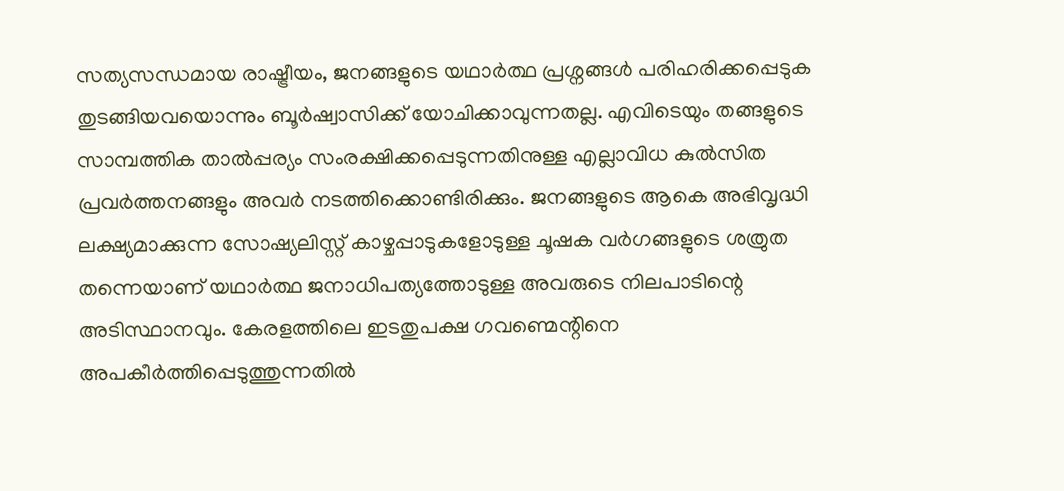സത്യസന്ധമായ രാഷ്ട്രീയം, ജനങ്ങളുടെ യഥാർത്ഥ പ്രശ്നങ്ങൾ പരിഹരിക്കപ്പെടുക തുടങ്ങിയവയൊന്നും ബൂർഷ്വാസിക്ക് യോചിക്കാവുന്നതല്ല. എവിടെയും തങ്ങളുടെ സാമ്പത്തിക താൽപ്പര്യം സംരക്ഷിക്കപ്പെടുന്നതിനുള്ള എല്ലാവിധ കുൽസിത പ്രവർത്തനങ്ങളും അവർ നടത്തിക്കൊണ്ടിരിക്കും. ജനങ്ങളുടെ ആകെ അഭിവൃദ്ധി ലക്ഷ്യമാക്കുന്ന സോഷ്യലിസ്റ്റ് കാഴ്ചപ്പാടുകളോടുള്ള ചൂഷക വർഗങ്ങളുടെ ശത്രുത തന്നെയാണ് യഥാർത്ഥ ജനാധിപത്യത്തോടുള്ള അവരുടെ നിലപാടിന്റെ അടിസ്ഥാനവും. കേരളത്തിലെ ഇടതുപക്ഷ ഗവണ്മെന്റിനെ അപകീർത്തിപ്പെടുത്തുന്നതിൽ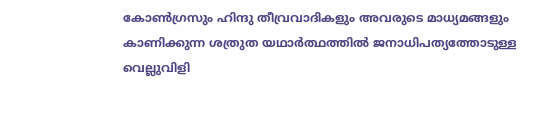കോൺഗ്രസും ഹിന്ദു തീവ്രവാദികളും അവരുടെ മാധ്യമങ്ങളും കാണിക്കുന്ന ശത്രുത യഥാർത്ഥത്തിൽ ജനാധിപത്യത്തോടുള്ള വെല്ലുവിളി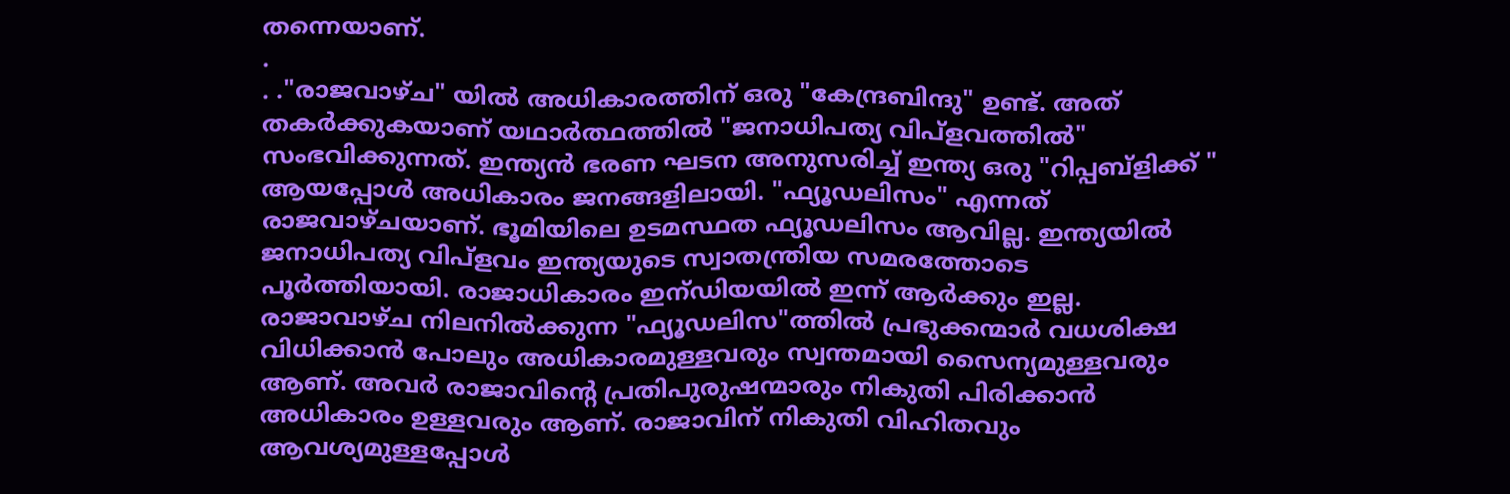തന്നെയാണ്.
.
. ."രാജവാഴ്ച" യിൽ അധികാരത്തിന് ഒരു "കേന്ദ്രബിന്ദു" ഉണ്ട്. അത് തകർക്കുകയാണ് യഥാർത്ഥത്തിൽ "ജനാധിപത്യ വിപ്ളവത്തിൽ" സംഭവിക്കുന്നത്. ഇന്ത്യൻ ഭരണ ഘടന അനുസരിച്ച് ഇന്ത്യ ഒരു "റിപ്പബ്‌ളിക്ക് " ആയപ്പോൾ അധികാരം ജനങ്ങളിലായി. "ഫ്യൂഡലിസം" എന്നത് രാജവാഴ്ചയാണ്. ഭൂമിയിലെ ഉടമസ്ഥത ഫ്യൂഡലിസം ആവില്ല. ഇന്ത്യയിൽ ജനാധിപത്യ വിപ്‌ളവം ഇന്ത്യയുടെ സ്വാതന്ത്രിയ സമരത്തോടെ പൂർത്തിയായി. രാജാധികാരം ഇന്ഡിയയിൽ ഇന്ന് ആർക്കും ഇല്ല. രാജാവാഴ്ച നിലനിൽക്കുന്ന "ഫ്യൂഡലിസ"ത്തിൽ പ്രഭുക്കന്മാർ വധശിക്ഷ വിധിക്കാൻ പോലും അധികാരമുള്ളവരും സ്വന്തമായി സൈന്യമുള്ളവരും ആണ്. അവർ രാജാവിന്റെ പ്രതിപുരുഷന്മാരും നികുതി പിരിക്കാൻ അധികാരം ഉള്ളവരും ആണ്. രാജാവിന് നികുതി വിഹിതവും ആവശ്യമുള്ളപ്പോൾ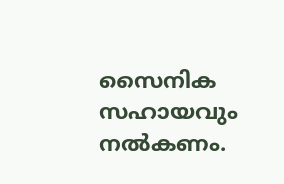സൈനിക സഹായവും നൽകണം.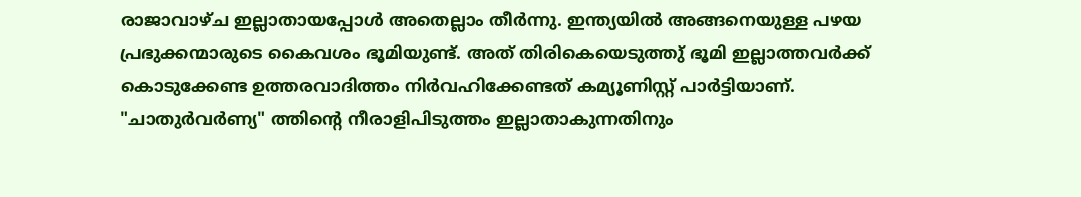രാജാവാഴ്ച ഇല്ലാതായപ്പോൾ അതെല്ലാം തീർന്നു. ഇന്ത്യയിൽ അങ്ങനെയുള്ള പഴയ പ്രഭുക്കന്മാരുടെ കൈവശം ഭൂമിയുണ്ട്. അത് തിരികെയെടുത്തു് ഭൂമി ഇല്ലാത്തവർക്ക് കൊടുക്കേണ്ട ഉത്തരവാദിത്തം നിർവഹിക്കേണ്ടത് കമ്യൂണിസ്റ്റ് പാർട്ടിയാണ്. "ചാതുർവർണ്യ" ത്തിന്റെ നീരാളിപിടുത്തം ഇല്ലാതാകുന്നതിനും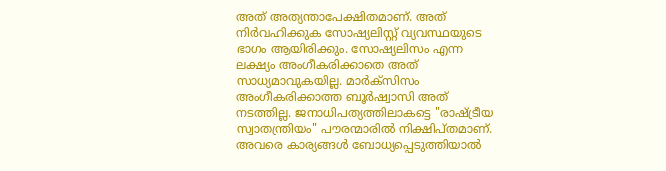അത് അത്യന്താപേക്ഷിതമാണ്. അത് നിർവഹിക്കുക സോഷ്യലിസ്റ്റ് വ്യവസ്ഥയുടെ ഭാഗം ആയിരിക്കും. സോഷ്യലിസം എന്ന ലക്ഷ്യം അംഗീകരിക്കാതെ അത് സാധ്യമാവുകയില്ല. മാർക്സിസം അംഗീകരിക്കാത്ത ബൂർഷ്വാസി അത് നടത്തില്ല. ജനാധിപത്യത്തിലാകട്ടെ "രാഷ്ട്രീയ സ്വാതന്ത്രിയം" പൗരന്മാരിൽ നിക്ഷിപ്തമാണ്. അവരെ കാര്യങ്ങൾ ബോധ്യപ്പെടുത്തിയാൽ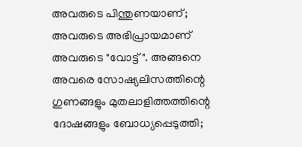അവരുടെ പിന്തുണയാണ്; അവരുടെ അഭിപ്രായമാണ് അവരുടെ "വോട്ട് ". അങ്ങനെ അവരെ സോഷ്യലിസത്തിന്റെ ഗുണങ്ങളും മുതലാളിത്തത്തിന്റെ ദോഷങ്ങളും ബോധ്യപ്പെടുത്തി;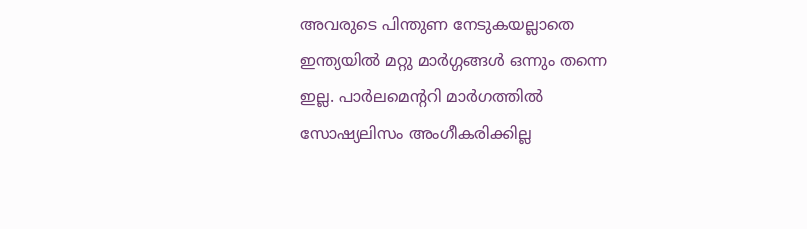അവരുടെ പിന്തുണ നേടുകയല്ലാതെ ഇന്ത്യയിൽ മറ്റു മാർഗ്ഗങ്ങൾ ഒന്നും തന്നെ ഇല്ല. പാർലമെന്ററി മാർഗത്തിൽ സോഷ്യലിസം അംഗീകരിക്കില്ല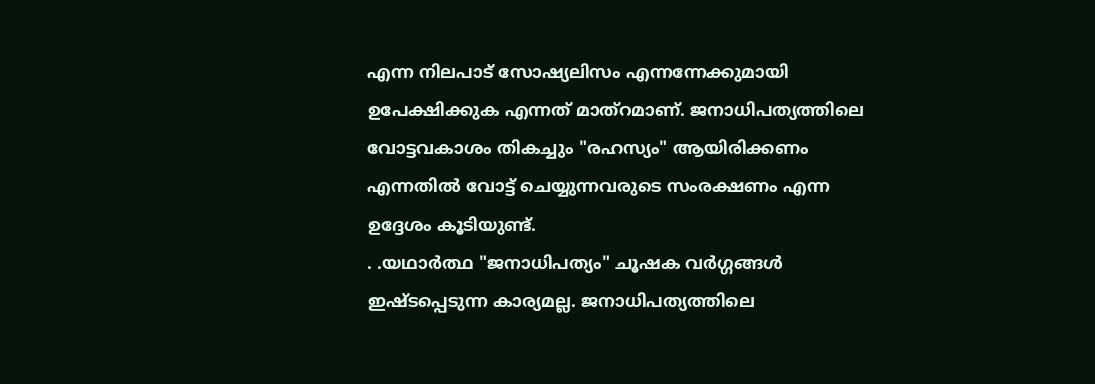എന്ന നിലപാട് സോഷ്യലിസം എന്നന്നേക്കുമായി ഉപേക്ഷിക്കുക എന്നത് മാത്റമാണ്. ജനാധിപത്യത്തിലെ വോട്ടവകാശം തികച്ചും "രഹസ്യം" ആയിരിക്കണം എന്നതിൽ വോട്ട് ചെയ്യുന്നവരുടെ സംരക്ഷണം എന്ന ഉദ്ദേശം കൂടിയുണ്ട്.
. .യഥാർത്ഥ "ജനാധിപത്യം" ചൂഷക വർഗ്ഗങ്ങൾ ഇഷ്ടപ്പെടുന്ന കാര്യമല്ല. ജനാധിപത്യത്തിലെ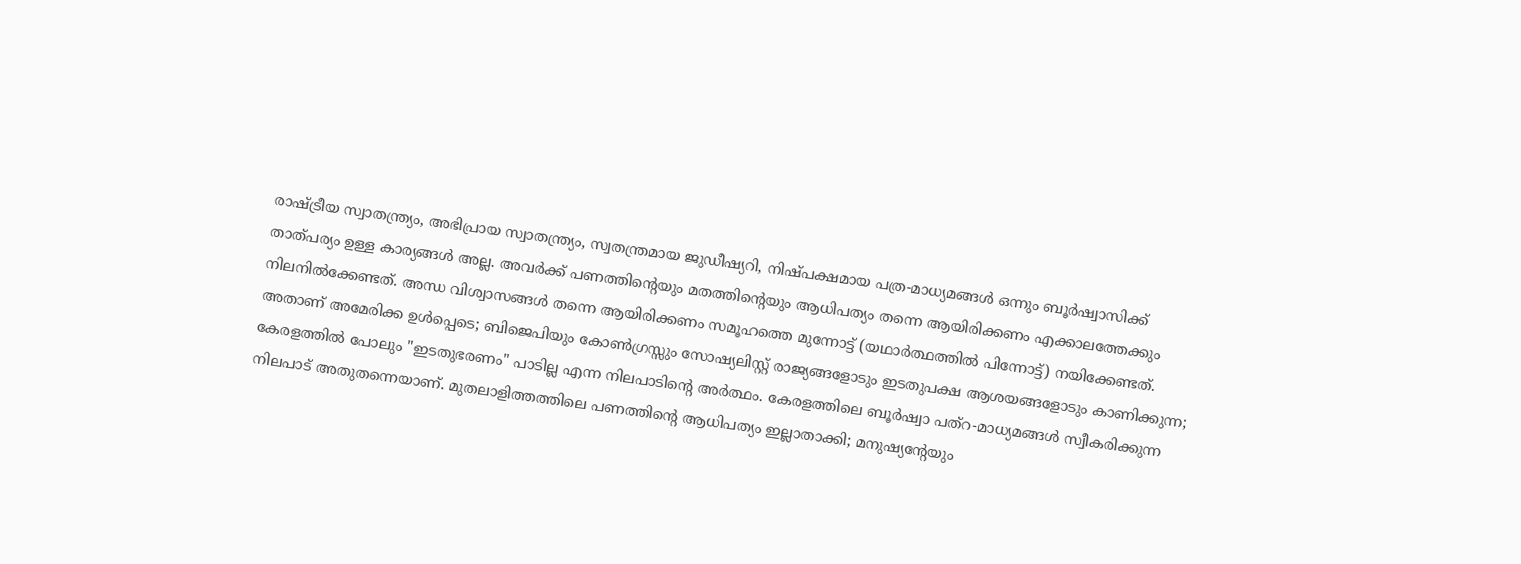രാഷ്ട്രീയ സ്വാതന്ത്ര്യം, അഭിപ്രായ സ്വാതന്ത്ര്യം, സ്വതന്ത്രമായ ജുഡീഷ്യറി, നിഷ്പക്ഷമായ പത്ര-മാധ്യമങ്ങൾ ഒന്നും ബൂർഷ്വാസിക്ക് താത്പര്യം ഉള്ള കാര്യങ്ങൾ അല്ല. അവർക്ക് പണത്തിന്റെയും മതത്തിന്റെയും ആധിപത്യം തന്നെ ആയിരിക്കണം എക്കാലത്തേക്കും നിലനിൽക്കേണ്ടത്. അന്ധ വിശ്വാസങ്ങൾ തന്നെ ആയിരിക്കണം സമൂഹത്തെ മുന്നോട്ട് (യഥാർത്ഥത്തിൽ പിന്നോട്ട്) നയിക്കേണ്ടത്. അതാണ് അമേരിക്ക ഉൾപ്പെടെ; ബിജെപിയും കോൺഗ്രസ്സും സോഷ്യലിസ്റ്റ് രാജ്യങ്ങളോടും ഇടതുപക്ഷ ആശയങ്ങളോടും കാണിക്കുന്ന; കേരളത്തിൽ പോലും "ഇടതുഭരണം" പാടില്ല എന്ന നിലപാടിന്റെ അർത്ഥം. കേരളത്തിലെ ബൂർഷ്വാ പത്റ-മാധ്യമങ്ങൾ സ്വീകരിക്കുന്ന നിലപാട് അതുതന്നെയാണ്. മുതലാളിത്തത്തിലെ പണത്തിന്റെ ആധിപത്യം ഇല്ലാതാക്കി; മനുഷ്യന്റേയും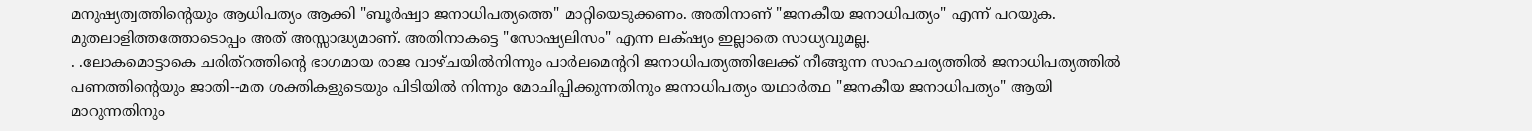മനുഷ്യത്വത്തിന്റെയും ആധിപത്യം ആക്കി "ബൂർഷ്വാ ജനാധിപത്യത്തെ" മാറ്റിയെടുക്കണം. അതിനാണ് "ജനകീയ ജനാധിപത്യം" എന്ന് പറയുക. മുതലാളിത്തത്തോടൊപ്പം അത് അസ്സാദ്ധ്യമാണ്. അതിനാകട്ടെ "സോഷ്യലിസം" എന്ന ലക്‌ഷ്യം ഇല്ലാതെ സാധ്യവുമല്ല.
. .ലോകമൊട്ടാകെ ചരിത്റത്തിന്റെ ഭാഗമായ രാജ വാഴ്ചയിൽനിന്നും പാർലമെന്ററി ജനാധിപത്യത്തിലേക്ക് നീങ്ങുന്ന സാഹചര്യത്തിൽ ജനാധിപത്യത്തിൽ പണത്തിന്റെയും ജാതി--മത ശക്തികളുടെയും പിടിയിൽ നിന്നും മോചിപ്പിക്കുന്നതിനും ജനാധിപത്യം യഥാർത്ഥ "ജനകീയ ജനാധിപത്യം" ആയി മാറുന്നതിനും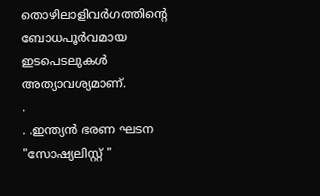തൊഴിലാളിവർഗത്തിന്റെ ബോധപൂർവമായ ഇടപെടലുകൾ അത്യാവശ്യമാണ്.
.
. .ഇന്ത്യൻ ഭരണ ഘടന "സോഷ്യലിസ്റ്റ് "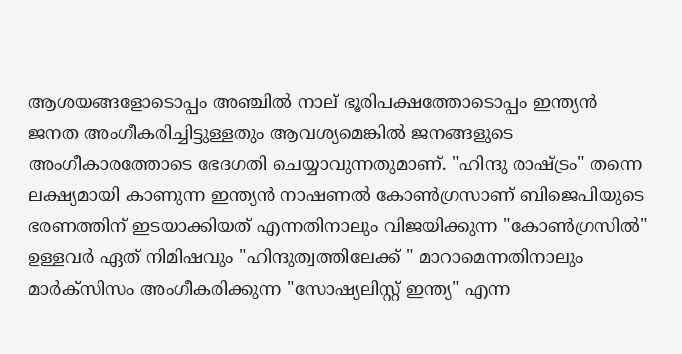ആശയങ്ങളോടൊപ്പം അഞ്ചിൽ നാല് ഭൂരിപക്ഷത്തോടൊപ്പം ഇന്ത്യൻ ജനത അംഗീകരിച്ചിട്ടുള്ളതും ആവശ്യമെങ്കിൽ ജനങ്ങളുടെ അംഗീകാരത്തോടെ ഭേദഗതി ചെയ്യാവുന്നതുമാണ്. "ഹിന്ദു രാഷ്ട്രം" തന്നെ ലക്ഷ്യമായി കാണുന്ന ഇന്ത്യൻ നാഷണൽ കോൺഗ്രസാണ് ബിജെപിയുടെ ഭരണത്തിന് ഇടയാക്കിയത് എന്നതിനാലും വിജയിക്കുന്ന "കോൺഗ്രസിൽ" ഉള്ളവർ ഏത് നിമിഷവും "ഹിന്ദുത്വത്തിലേക്ക് " മാറാമെന്നതിനാലും മാർക്സിസം അംഗീകരിക്കുന്ന "സോഷ്യലിസ്റ്റ് ഇന്ത്യ" എന്ന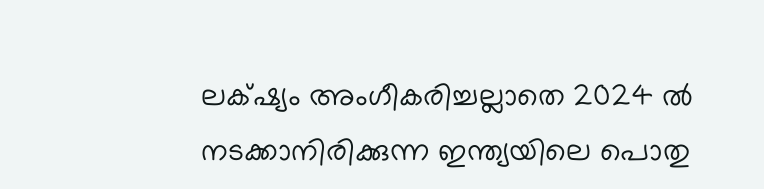ലക്‌ഷ്യം അംഗീകരിച്ചല്ലാതെ 2024 ൽ നടക്കാനിരിക്കുന്ന ഇന്ത്യയിലെ പൊതു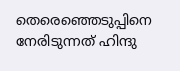തെരെഞ്ഞെടുപ്പിനെ നേരിടുന്നത് ഹിന്ദു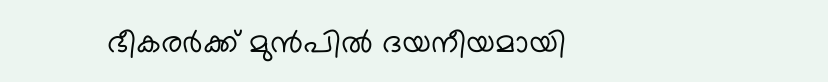ഭീകരർക്ക് മുൻപിൽ ദയനീയമായി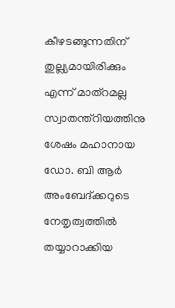കീഴടങ്ങുന്നതിന് തുല്ല്യമായിരിക്കും എന്ന് മാത്റമല്ല സ്വാതന്ത്റിയത്തിനു ശേഷം മഹാനായ ഡോ. ബി ആർ അംബേദ്ക്കറുടെ നേതൃത്വത്തിൽ തയ്യാറാക്കിയ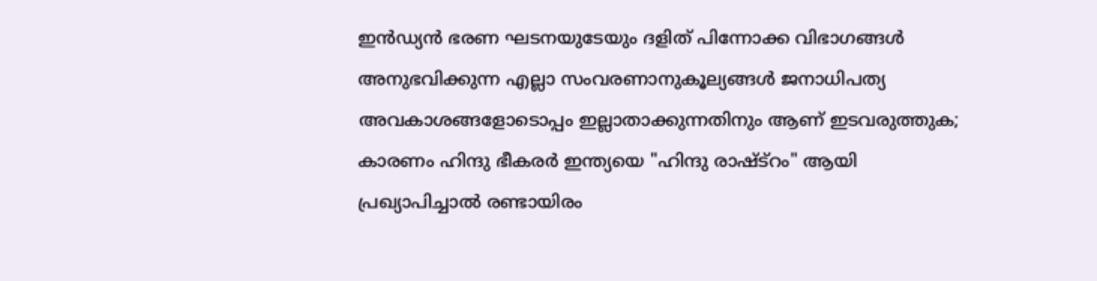ഇൻഡ്യൻ ഭരണ ഘടനയുടേയും ദളിത് പിന്നോക്ക വിഭാഗങ്ങൾ അനുഭവിക്കുന്ന എല്ലാ സംവരണാനുകൂല്യങ്ങൾ ജനാധിപത്യ അവകാശങ്ങളോടൊപ്പം ഇല്ലാതാക്കുന്നതിനും ആണ് ഇടവരുത്തുക; കാരണം ഹിന്ദു ഭീകരർ ഇന്ത്യയെ "ഹിന്ദു രാഷ്ട്റം" ആയി പ്രഖ്യാപിച്ചാൽ രണ്ടായിരം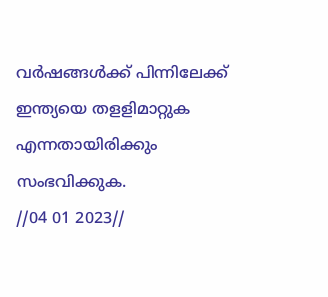വർഷങ്ങൾക്ക് പിന്നിലേക്ക് ഇന്ത്യയെ തളളിമാറ്റുക എന്നതായിരിക്കും സംഭവിക്കുക.
//04 01 2023//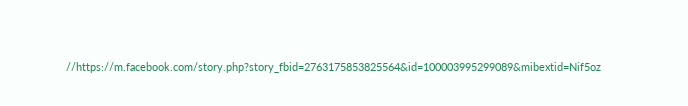//https://m.facebook.com/story.php?story_fbid=2763175853825564&id=100003995299089&mibextid=Nif5oz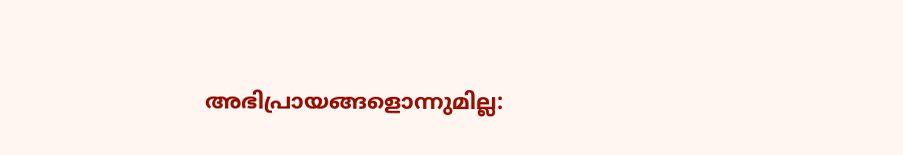അഭിപ്രായങ്ങളൊന്നുമില്ല: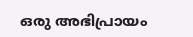ഒരു അഭിപ്രായം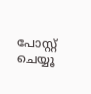പോസ്റ്റ് ചെയ്യൂ